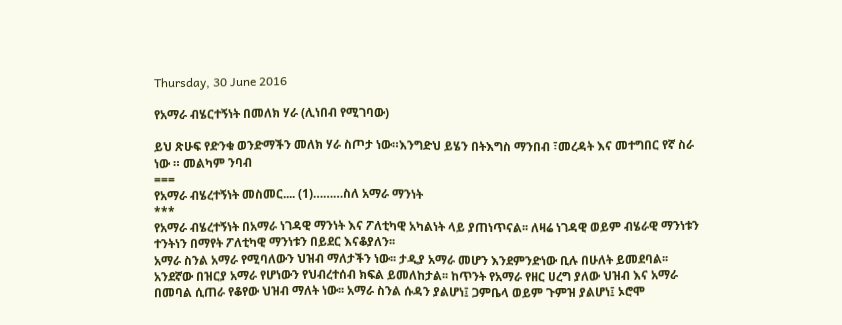Thursday, 30 June 2016

የአማራ ብሄርተኝነት በመለክ ሃራ (ሊነበብ የሚገባው)

ይህ ጽሁፍ የድንቁ ወንድማችን መለክ ሃራ ስጦታ ነው።እንግድህ ይሄን በትእግስ ማንበብ ፣መረዳት እና መተግበር የኛ ስራ ነው ። መልካም ንባብ
===
የአማራ ብሄረተኝነት መስመር.... (1)………ስለ አማራ ማንነት
***
የአማራ ብሄረተኝነት በአማራ ነገዳዊ ማንነት እና ፖለቲካዊ አካልነት ላይ ያጠነጥናል፡፡ ለዛሬ ነገዳዊ ወይም ብሄራዊ ማንነቱን ተንትነን በማየት ፖለቲካዊ ማንነቱን በይደር እናቆያለን፡፡
አማራ ስንል አማራ የሚባለውን ህዝብ ማለታችን ነው፡፡ ታዲያ አማራ መሆን እንደምንድነው ቢሉ በሁለት ይመደባል፡፡
አንደኛው በዝርያ አማራ የሆነውን የህብረተሰብ ክፍል ይመለከታል፡፡ ከጥንት የአማራ የዘር ሀረግ ያለው ህዝብ እና አማራ በመባል ሲጠራ የቆየው ህዝብ ማለት ነው፡፡ አማራ ስንል ሱዳን ያልሆነ፤ ጋምቤላ ወይም ጉምዝ ያልሆነ፤ ኦሮሞ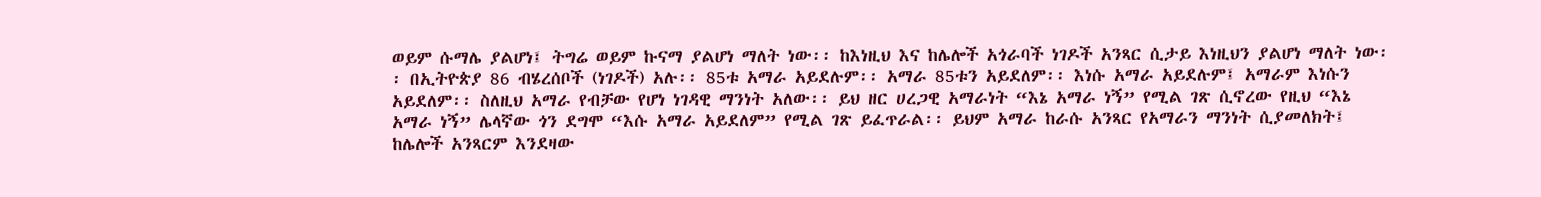ወይም ሱማሌ ያልሆነ፤ ትግሬ ወይም ኩናማ ያልሆነ ማለት ነው፡፡ ከእነዚህ እና ከሌሎች አጎራባች ነገዶች አንጻር ሲታይ እነዚህን ያልሆነ ማለት ነው፡፡ በኢትዮጵያ 86 ብሄረሰቦች (ነገዶች) አሉ፡፡ 85ቱ አማራ አይደሉም፡፡ አማራ 85ቱን አይደለም፡፡ እነሱ አማራ አይደሉም፤ አማራም እነሱን አይደለም፡፡ ስለዚህ አማራ የብቻው የሆነ ነገዳዊ ማንነት አለው፡፡ ይህ ዘር ሀረጋዊ አማራነት “እኔ አማራ ነኝ” የሚል ገጽ ሲኖረው የዚህ “እኔ አማራ ነኝ” ሌላኛው ጎን ደግሞ “እሱ አማራ አይደለም” የሚል ገጽ ይፈጥራል፡፡ ይህም አማራ ከራሱ አንጻር የአማራን ማንነት ሲያመለክት፤ ከሌሎች አንጻርም እንደዛው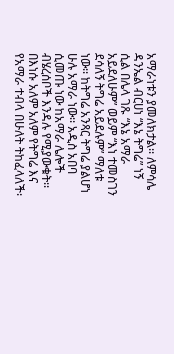አማራነቱን ያመለክታል፡፡ ለምሳሌ ዳንኤል ብርሀነ “እኔ ትግሬ” ነኝ ሲል በሌላ ገጹ “እኔ አማራ አይደለሁም” ወይም “እነ ተመስገን ደሳለኝ ትግሬ አይደሉም” ማለቱ ነው፡፡ ከትግሬ አንጻር ትግሬ ያልሆነ ሁሉ አማራ ነው፡፡ አዲስ አበባ ሲመጡ ነው ከአማራ ሌሎች ብሄረሰቦች እንዳሉ የሚያውቁት፡፡ በእነሱ አለም አለም የትግሬ እና የአማራ ተብላ በሁለት ትከፈላለች፡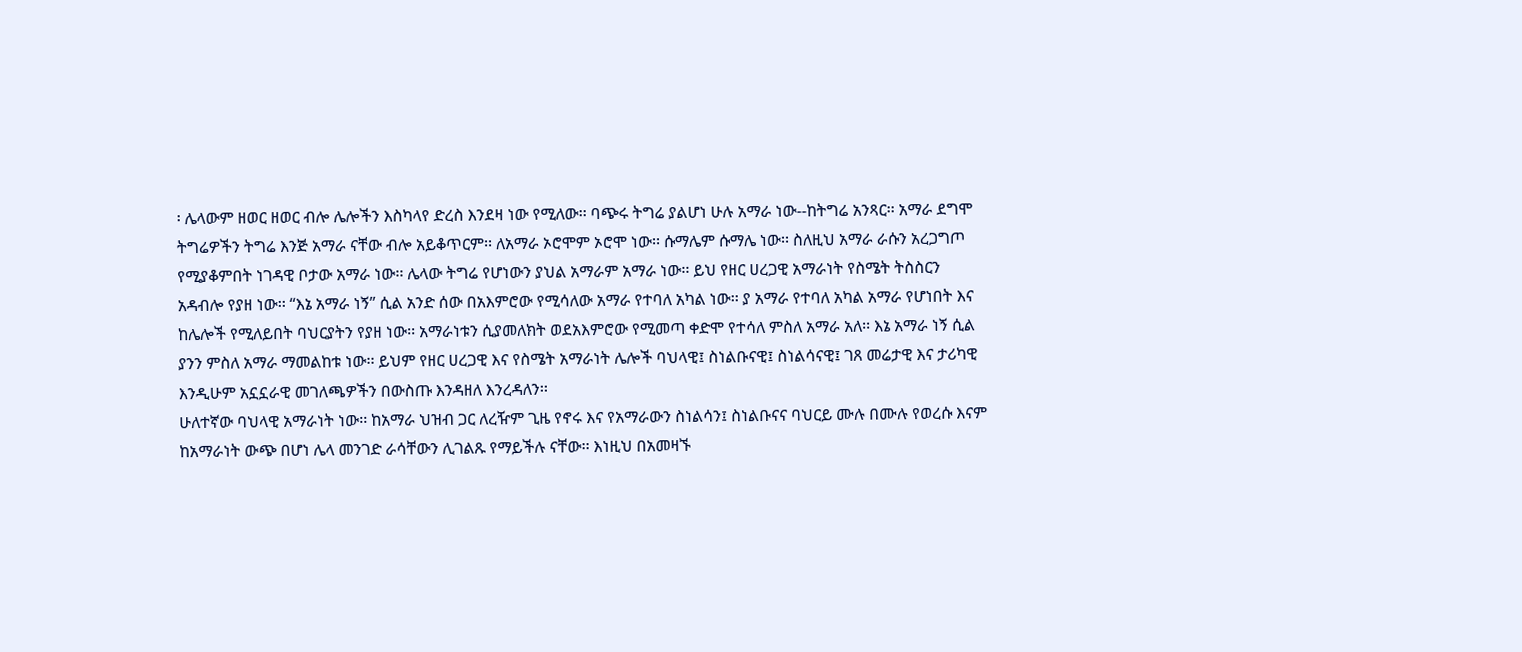፡ ሌላውም ዘወር ዘወር ብሎ ሌሎችን እስካላየ ድረስ እንደዛ ነው የሚለው፡፡ ባጭሩ ትግሬ ያልሆነ ሁሉ አማራ ነው--ከትግሬ አንጻር፡፡ አማራ ደግሞ ትግሬዎችን ትግሬ እንጅ አማራ ናቸው ብሎ አይቆጥርም፡፡ ለአማራ ኦሮሞም ኦሮሞ ነው፡፡ ሱማሌም ሱማሌ ነው፡፡ ስለዚህ አማራ ራሱን አረጋግጦ የሚያቆምበት ነገዳዊ ቦታው አማራ ነው፡፡ ሌላው ትግሬ የሆነውን ያህል አማራም አማራ ነው፡፡ ይህ የዘር ሀረጋዊ አማራነት የስሜት ትስስርን አዳብሎ የያዘ ነው፡፡ “እኔ አማራ ነኝ” ሲል አንድ ሰው በአእምሮው የሚሳለው አማራ የተባለ አካል ነው፡፡ ያ አማራ የተባለ አካል አማራ የሆነበት እና ከሌሎች የሚለይበት ባህርያትን የያዘ ነው፡፡ አማራነቱን ሲያመለክት ወደአእምሮው የሚመጣ ቀድሞ የተሳለ ምስለ አማራ አለ፡፡ እኔ አማራ ነኝ ሲል ያንን ምስለ አማራ ማመልከቱ ነው፡፡ ይህም የዘር ሀረጋዊ እና የስሜት አማራነት ሌሎች ባህላዊ፤ ስነልቡናዊ፤ ስነልሳናዊ፤ ገጸ መሬታዊ እና ታሪካዊ እንዲሁም አኗኗራዊ መገለጫዎችን በውስጡ እንዳዘለ እንረዳለን፡፡
ሁለተኛው ባህላዊ አማራነት ነው፡፡ ከአማራ ህዝብ ጋር ለረዥም ጊዜ የኖሩ እና የአማራውን ስነልሳን፤ ስነልቡናና ባህርይ ሙሉ በሙሉ የወረሱ እናም ከአማራነት ውጭ በሆነ ሌላ መንገድ ራሳቸውን ሊገልጹ የማይችሉ ናቸው፡፡ እነዚህ በአመዛኙ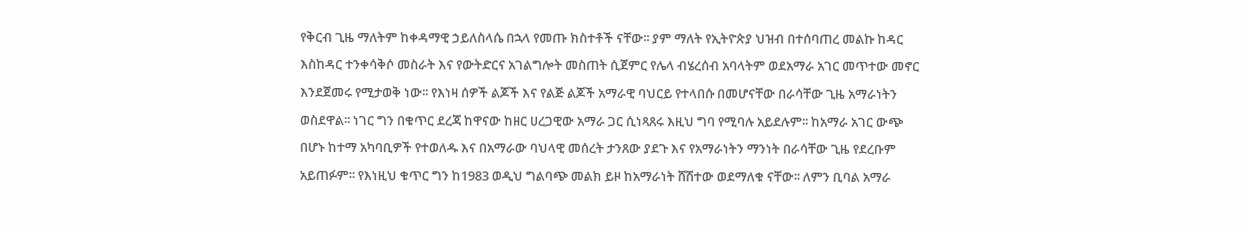የቅርብ ጊዜ ማለትም ከቀዳማዊ ኃይለስላሴ በኋላ የመጡ ክስተቶች ናቸው፡፡ ያም ማለት የኢትዮጵያ ህዝብ በተሰባጠረ መልኩ ከዳር እስከዳር ተንቀሳቅሶ መስራት እና የውትድርና አገልግሎት መስጠት ሲጀምር የሌላ ብሄረሰብ አባላትም ወደአማራ አገር መጥተው መኖር እንደጀመሩ የሚታወቅ ነው፡፡ የእነዛ ሰዎች ልጆች እና የልጅ ልጆች አማራዊ ባህርይ የተላበሱ በመሆናቸው በራሳቸው ጊዜ አማራነትን ወስደዋል፡፡ ነገር ግን በቁጥር ደረጃ ከዋናው ከዘር ሀረጋዊው አማራ ጋር ሲነጻጸሩ እዚህ ግባ የሚባሉ አይደሉም፡፡ ከአማራ አገር ውጭ በሆኑ ከተማ አካባቢዎች የተወለዱ እና በአማራው ባህላዊ መሰረት ታንጸው ያደጉ እና የአማራነትን ማንነት በራሳቸው ጊዜ የደረቡም አይጠፉም፡፡ የእነዚህ ቁጥር ግን ከ1983 ወዲህ ግልባጭ መልክ ይዞ ከአማራነት ሸሽተው ወደማለቁ ናቸው፡፡ ለምን ቢባል አማራ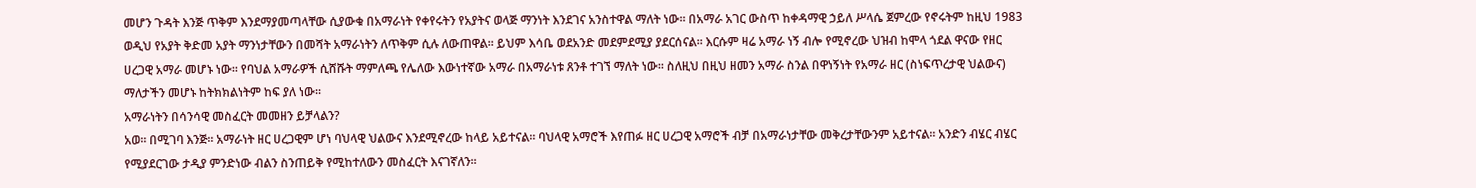መሆን ጉዳት እንጅ ጥቅም እንደማያመጣላቸው ሲያውቁ በአማራነት የቀየሩትን የአያትና ወላጅ ማንነት እንደገና አንስተዋል ማለት ነው፡፡ በአማራ አገር ውስጥ ከቀዳማዊ ኃይለ ሥላሴ ጀምረው የኖሩትም ከዚህ 1983 ወዲህ የአያት ቅድመ አያት ማንነታቸውን በመሻት አማራነትን ለጥቅም ሲሉ ለውጠዋል፡፡ ይህም እሳቤ ወደአንድ መደምደሚያ ያደርሰናል፡፡ እርሱም ዛሬ አማራ ነኝ ብሎ የሚኖረው ህዝብ ከሞላ ጎደል ዋናው የዘር ሀረጋዊ አማራ መሆኑ ነው፡፡ የባህል አማራዎች ሲሸሹት ማምለጫ የሌለው እውነተኛው አማራ በአማራነቱ ጸንቶ ተገኘ ማለት ነው፡፡ ስለዚህ በዚህ ዘመን አማራ ስንል በዋነኝነት የአማራ ዘር (ስነፍጥረታዊ ህልውና) ማለታችን መሆኑ ከትክክልነትም ከፍ ያለ ነው፡፡
አማራነትን በሳንሳዊ መስፈርት መመዘን ይቻላልን?
አወ፡፡ በሚገባ እንጅ፡፡ አማራነት ዘር ሀረጋዊም ሆነ ባህላዊ ህልውና እንደሚኖረው ከላይ አይተናል፡፡ ባህላዊ አማሮች እየጠፉ ዘር ሀረጋዊ አማሮች ብቻ በአማራነታቸው መቅረታቸውንም አይተናል፡፡ አንድን ብሄር ብሄር የሚያደርገው ታዲያ ምንድነው ብልን ስንጠይቅ የሚከተለውን መስፈርት እናገኛለን፡፡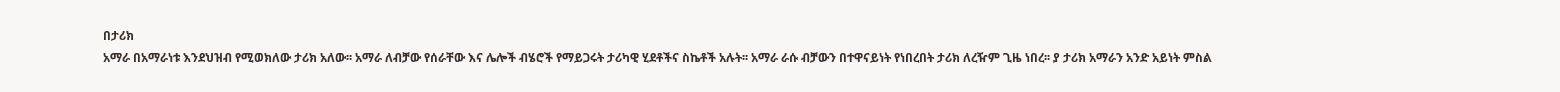በታሪክ
አማራ በአማራነቱ እንደህዝብ የሚወክለው ታሪክ አለው፡፡ አማራ ለብቻው የሰራቸው እና ሌሎች ብሄሮች የማይጋሩት ታሪካዊ ሂደቶችና ስኬቶች አሉት፡፡ አማራ ራሱ ብቻውን በተዋናይነት የነበረበት ታሪክ ለረዥም ጊዜ ነበረ፡፡ ያ ታሪክ አማራን አንድ አይነት ምስል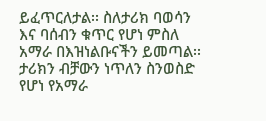ይፈጥርለታል፡፡ ስለታሪክ ባወሳን እና ባሰብን ቁጥር የሆነ ምስለ አማራ በእዝነልቡናችን ይመጣል፡፡ ታሪክን ብቻውን ነጥለን ስንወስድ የሆነ የአማራ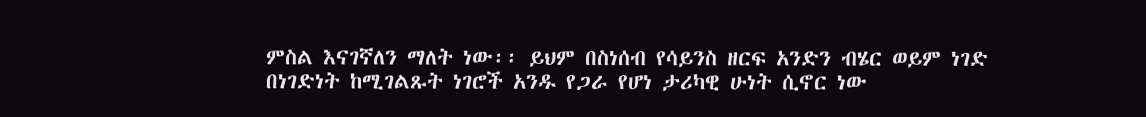ምስል እናገኛለን ማለት ነው፡፡ ይህም በስነሰብ የሳይንስ ዘርፍ አንድን ብሄር ወይም ነገድ በነገድነት ከሚገልጹት ነገሮች አንዱ የጋራ የሆነ ታሪካዊ ሁነት ሲኖር ነው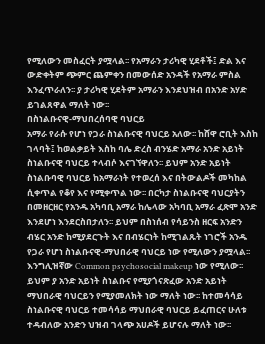የሚለውን መስፈርት ያሟላል፡፡ የአማራን ታሪካዊ ሂደቶች፤ ድል እና ውድቀትም ጭምር ጨምቀን በመውሰድ አንዳች የአማራ ምስል እንፈጥራለን፡፡ ያ ታሪካዊ ሂደትም አማራን እንደህዝብ በአንድ አሃድ ይገልጸዋል ማለት ነው፡፡
በስነልቡናዊ-ማህበረሰባዊ ባህርይ
አማራ የራሱ የሆነ የጋራ ስነልቡናዊ ባህርይ አለው፡፡ ከሸዋ ሮቢት እስከ ገላባት፤ ከወልቃይት እስከ ባሌ ድረስ ብንሄድ አማራ አንድ አይነት ስነልቡናዊ ባህርይ ተላብሶ እናገኘዋለን፡፡ ይህም አንድ አይነት ስነልቡባዊ ባህርይ ከአማራነት የተወረሰ እና በትውልዶች መካከል ሲቀጥል የቆየ እና የሚቀጥል ነው፡፡ በርካታ ስነልቡናዊ ባህርያትን በመዘርዘር የአንዱ አካባቢ አማራ ከሌላው አካባቢ አማራ ፈጽሞ አንድ እንደሆነ እንደርስበታለን፡፡ ይህም በስነሰብ የሳይንስ ዘርፍ አንድን ብሄር አንድ ከሚያደርጉት እና በብሄርነት ከሚገልጹት ነገሮች አንዱ የጋራ የሆነ ስነልቡናዊ-ማህበራዊ ባህርይ ነው የሚለውን ያሟላል፡፡ እንግሊዝኛው Common psychosocial makeup ነው የሚለው፡፡ ይህም ያ አንድ አይነት ስነልቡና የሚያጎናጽፈው አንድ አይነት ማህበራዊ ባህርይን የሚያመለክት ነው ማለት ነው፡፡ ከተመሳሳይ ስነልቡናዊ ባህርይ ተመሳሳይ ማህበራዊ ባህርይ ይፈጠርና ሁለቱ ተዳብለው አንድን ህዝብ ገላጭ አሀዶች ይሆናሉ ማለት ነው፡፡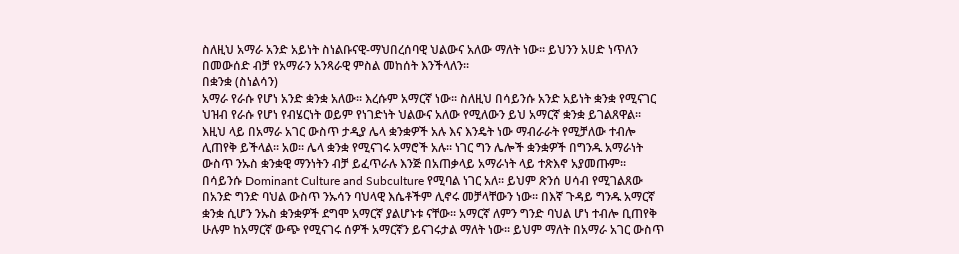ስለዚህ አማራ አንድ አይነት ስነልቡናዊ-ማህበረሰባዊ ህልውና አለው ማለት ነው፡፡ ይህንን አሀድ ነጥለን በመውሰድ ብቻ የአማራን አንጻራዊ ምስል መከሰት እንችላለን፡፡
በቋንቋ (ስነልሳን)
አማራ የራሱ የሆነ አንድ ቋንቋ አለው፡፡ እረሱም አማርኛ ነው፡፡ ስለዚህ በሳይንሱ አንድ አይነት ቋንቋ የሚናገር ህዝብ የራሱ የሆነ የብሄርነት ወይም የነገድነት ህልውና አለው የሚለውን ይህ አማርኛ ቋንቋ ይገልጸዋል፡፡ እዚህ ላይ በአማራ አገር ውስጥ ታዲያ ሌላ ቋንቋዎች አሉ እና እንዴት ነው ማብራራት የሚቻለው ተብሎ ሊጠየቅ ይችላል፡፡ አወ፡፡ ሌላ ቋንቋ የሚናገሩ አማሮች አሉ፡፡ ነገር ግን ሌሎች ቋንቋዎች በግንዱ አማራነት ውስጥ ንኡስ ቋንቋዊ ማንነትን ብቻ ይፈጥራሉ እንጅ በአጠቃላይ አማራነት ላይ ተጽእኖ አያመጡም፡፡ በሳይንሱ Dominant Culture and Subculture የሚባል ነገር አለ፡፡ ይህም ጽንሰ ሀሳብ የሚገልጸው በአንድ ግንድ ባህል ውስጥ ንኡሳን ባህላዊ እሴቶችም ሊኖሩ መቻላቸውን ነው፡፡ በእኛ ጉዳይ ግንዱ አማርኛ ቋንቋ ሲሆን ንኡስ ቋንቋዎች ደግሞ አማርኛ ያልሆኑቱ ናቸው፡፡ አማርኛ ለምን ግንድ ባህል ሆነ ተብሎ ቢጠየቅ ሁሉም ከአማርኛ ውጭ የሚናገሩ ሰዎች አማርኛን ይናገሩታል ማለት ነው፡፡ ይህም ማለት በአማራ አገር ውስጥ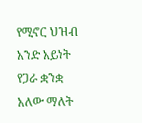የሚኖር ህዝብ አንድ አይነት የጋራ ቋንቋ አለው ማለት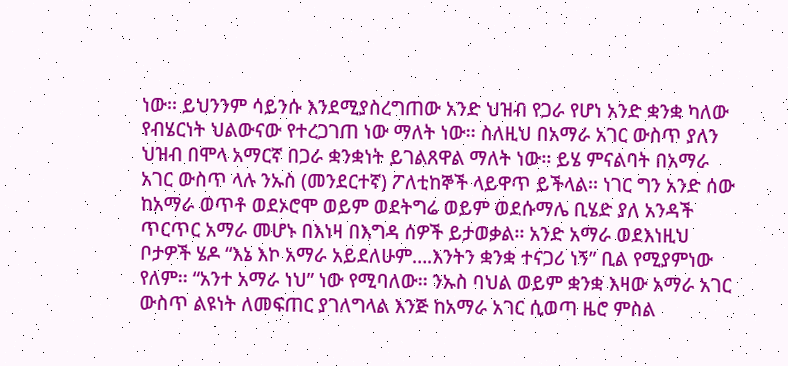ነው፡፡ ይህንንም ሳይንሱ እንደሚያስረግጠው አንድ ህዝብ የጋራ የሆነ አንድ ቋንቋ ካለው የብሄርነት ህልውናው የተረጋገጠ ነው ማለት ነው፡፡ ስለዚህ በአማራ አገር ውስጥ ያለን ህዝብ በሞላ አማርኛ በጋራ ቋንቋነት ይገልጸዋል ማለት ነው፡፡ ይሄ ምናልባት በአማራ አገር ውስጥ ላሉ ንኡስ (መንደርተኛ) ፖለቲከኞች ላይዋጥ ይችላል፡፡ ነገር ግን አንድ ሰው ከአማራ ወጥቶ ወደኦሮሞ ወይም ወደትግሬ ወይም ወደሱማሌ ቢሄድ ያለ አንዳች ጥርጥር አማራ መሆኑ በእነዛ በእግዳ ሰዎች ይታወቃል፡፡ አንድ አማራ ወደእነዚህ ቦታዎች ሄዶ “እኔ እኮ አማራ አይደለሁም….እንትን ቋንቋ ተናጋሪ ነኝ” ቢል የሚያምነው የለም፡፡ “አንተ አማራ ነህ” ነው የሚባለው፡፡ ንኡስ ባህል ወይም ቋንቋ እዛው አማራ አገር ውስጥ ልዩነት ለመፍጠር ያገለግላል እንጅ ከአማራ አገር ሲወጣ ዜሮ ምስል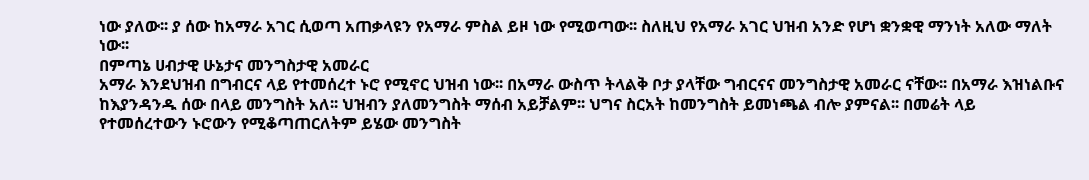ነው ያለው፡፡ ያ ሰው ከአማራ አገር ሲወጣ አጠቃላዩን የአማራ ምስል ይዞ ነው የሚወጣው፡፡ ስለዚህ የአማራ አገር ህዝብ አንድ የሆነ ቋንቋዊ ማንነት አለው ማለት ነው፡፡
በምጣኔ ሀብታዊ ሁኔታና መንግስታዊ አመራር
አማራ እንደህዝብ በግብርና ላይ የተመሰረተ ኑሮ የሚኖር ህዝብ ነው፡፡ በአማራ ውስጥ ትላልቅ ቦታ ያላቸው ግብርናና መንግስታዊ አመራር ናቸው፡፡ በአማራ እዝነልቡና ከእያንዳንዱ ሰው በላይ መንግስት አለ፡፡ ህዝብን ያለመንግስት ማሰብ አይቻልም፡፡ ህግና ስርአት ከመንግስት ይመነጫል ብሎ ያምናል፡፡ በመሬት ላይ የተመሰረተውን ኑሮውን የሚቆጣጠርለትም ይሄው መንግስት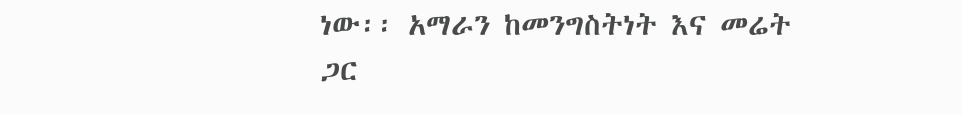ነው፡፡ አማራን ከመንግስትነት እና መሬት ጋር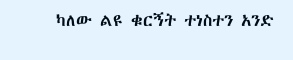ካለው ልዩ ቁርኝት ተነስተን አንድ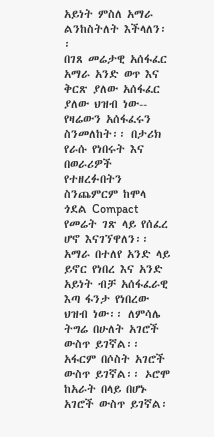አይነት ምስለ አማራ ልንከስትለት እችላለን፡፡
በገጸ መሬታዊ አሰፋፈር
አማራ አንድ ወጥ እና ቅርጽ ያለው አሰፋፈር ያለው ህዝብ ነው-- የዛሬውን አሰፋፈሩን ስንመለከት፡፡ በታሪክ የራሱ የነበሩት እና በወራሪዎች የተዘረፉበትን ስንጨምርም ከሞላ ጎደል Compact የመሬት ገጽ ላይ የሰፈረ ሆኖ እናገኘዋለን፡፡ አማራ በተለየ አንድ ላይ ይኖር የነበረ እና አንድ አይነት ብቻ አሰፋፈራዊ እጣ ፋንታ የነበረው ህዝብ ነው፡፡ ለምሳሌ ትግሬ በሁለት አገሮች ውስጥ ይገኛል፡፡ አፋርም በሶስት አገሮች ውስጥ ይገኛል፡፡ ኦሮሞ ከአራት በላይ በሆኑ አገሮች ውስጥ ይገኛል፡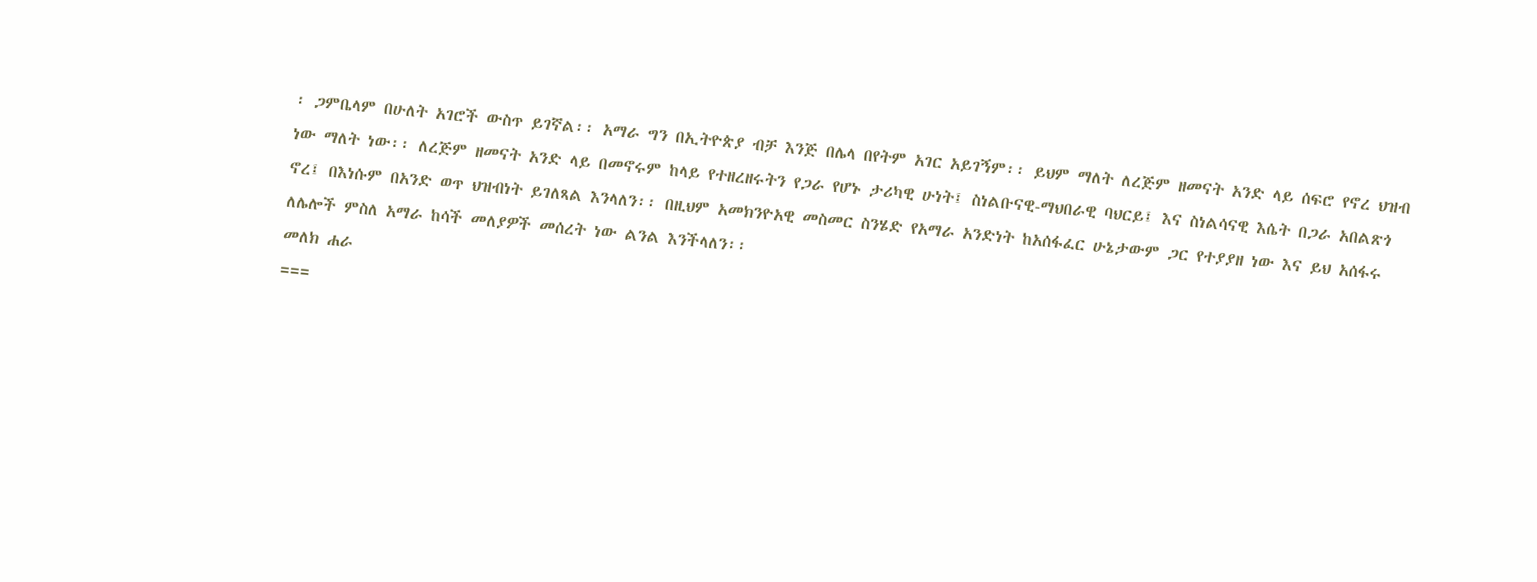፡ ጋምቤላም በሁለት አገሮች ውስጥ ይገኛል፡፡ አማራ ግን በኢትዮጵያ ብቻ እንጅ በሌላ በየትም አገር አይገኝም፡፡ ይህም ማለት ለረጅም ዘመናት አንድ ላይ ሰፍሮ የኖረ ህዝብ ነው ማለት ነው፡፡ ለረጅም ዘመናት አንድ ላይ በመኖሩም ከላይ የተዘረዘሩትን የጋራ የሆኑ ታሪካዊ ሁነት፤ ስነልቡናዊ-ማህበራዊ ባህርይ፤ እና ስነልሳናዊ እሴት በጋራ አበልጽጎ ኖረ፤ በእነሱም በአንድ ወጥ ህዝብነት ይገለጻል እንላለን፡፡ በዚህም አመክንዮአዊ መስመር ስንሄድ የአማራ አንድነት ከአሰፋፈር ሁኔታውም ጋር የተያያዘ ነው እና ይህ አሰፋሩ ለሌሎች ምስለ አማራ ከሳች መለያዎች መሰረት ነው ልንል እንችላለን፡፡
መለክ ሐራ
===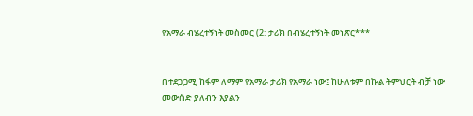የአማራ ብሄረተኝነት መስመር (2: ታሪክ በብሄረተኝነት መነጽር***


በተደጋጋሚ ከፋም ለማም የአማራ ታሪክ የአማራ ነው፤ ከሁለቱም በኩል ትምህርት ብቻ ነው መውሰድ ያለብን እያልን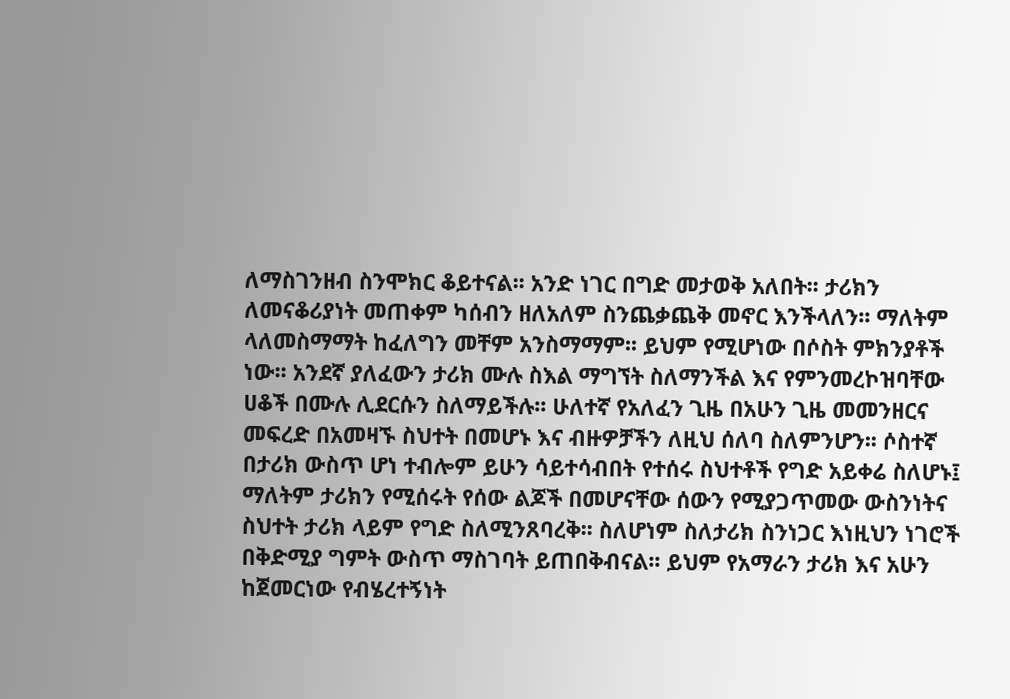ለማስገንዘብ ስንሞክር ቆይተናል፡፡ አንድ ነገር በግድ መታወቅ አለበት፡፡ ታሪክን ለመናቆሪያነት መጠቀም ካሰብን ዘለአለም ስንጨቃጨቅ መኖር እንችላለን፡፡ ማለትም ላለመስማማት ከፈለግን መቸም አንስማማም፡፡ ይህም የሚሆነው በሶስት ምክንያቶች ነው፡፡ አንደኛ ያለፈውን ታሪክ ሙሉ ስእል ማግኘት ስለማንችል እና የምንመረኮዝባቸው ሀቆች በሙሉ ሊደርሱን ስለማይችሉ፡፡ ሁለተኛ የአለፈን ጊዜ በአሁን ጊዜ መመንዘርና መፍረድ በአመዛኙ ስህተት በመሆኑ እና ብዙዎቻችን ለዚህ ሰለባ ስለምንሆን፡፡ ሶስተኛ በታሪክ ውስጥ ሆነ ተብሎም ይሁን ሳይተሳብበት የተሰሩ ስህተቶች የግድ አይቀሬ ስለሆኑ፤ ማለትም ታሪክን የሚሰሩት የሰው ልጆች በመሆናቸው ሰውን የሚያጋጥመው ውስንነትና ስህተት ታሪክ ላይም የግድ ስለሚንጸባረቅ፡፡ ስለሆነም ስለታሪክ ስንነጋር እነዚህን ነገሮች በቅድሚያ ግምት ውስጥ ማስገባት ይጠበቅብናል፡፡ ይህም የአማራን ታሪክ እና አሁን ከጀመርነው የብሄረተኝነት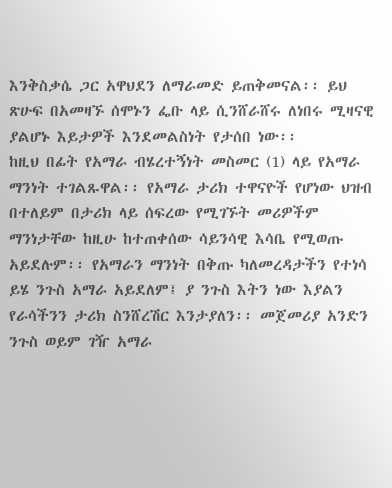እንቅስቃሴ ጋር አዋህደን ለማራመድ ይጠቅመናል፡፡ ይህ ጽሁፍ በአመዛኙ ሰሞኑን ፌቡ ላይ ሲንሸራሸሩ ለነበሩ ሚዛናዊ ያልሆኑ እይታዎች እንደመልስነት የታሰበ ነው፡፡
ከዚህ በፊት የአማራ ብሄረተኝነት መስመር (1) ላይ የአማራ ማንነት ተገልጹዋል፡፡ የአማራ ታሪክ ተዋናዮች የሆነው ህዝብ በተለይም በታሪክ ላይ ሰፍረው የሚገኙት መሪዎችም ማንነታቸው ከዚሁ ከተጠቀሰው ሳይንሳዊ እሳቤ የሚወጡ አይደሉም፡፡ የአማራን ማንነት በቅጡ ካለመረዳታችን የተነሳ ይሄ ንጉስ አማራ አይደለም፤ ያ ንጉስ እትን ነው እያልን የራሳችንን ታሪክ ስንሸረሽር እንታያለን፡፡ መጀመሪያ አንድን ንጉስ ወይም ገዥ አማራ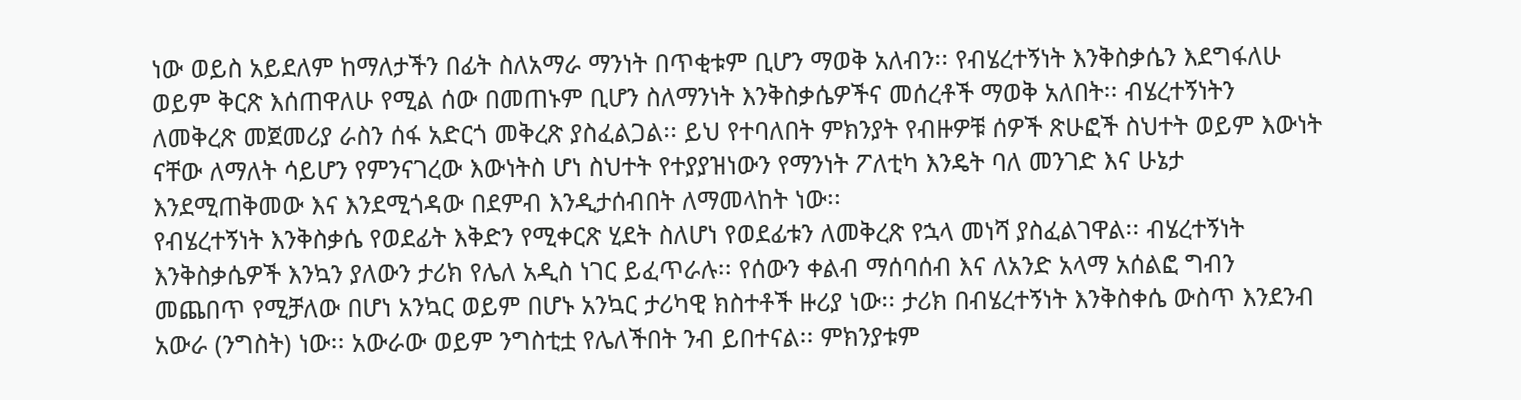ነው ወይስ አይደለም ከማለታችን በፊት ስለአማራ ማንነት በጥቂቱም ቢሆን ማወቅ አለብን፡፡ የብሄረተኝነት እንቅስቃሴን እደግፋለሁ ወይም ቅርጽ እሰጠዋለሁ የሚል ሰው በመጠኑም ቢሆን ስለማንነት እንቅስቃሴዎችና መሰረቶች ማወቅ አለበት፡፡ ብሄረተኝነትን ለመቅረጽ መጀመሪያ ራስን ሰፋ አድርጎ መቅረጽ ያስፈልጋል፡፡ ይህ የተባለበት ምክንያት የብዙዎቹ ሰዎች ጽሁፎች ስህተት ወይም እውነት ናቸው ለማለት ሳይሆን የምንናገረው እውነትስ ሆነ ስህተት የተያያዝነውን የማንነት ፖለቲካ እንዴት ባለ መንገድ እና ሁኔታ እንደሚጠቅመው እና እንደሚጎዳው በደምብ እንዲታሰብበት ለማመላከት ነው፡፡
የብሄረተኝነት እንቅስቃሴ የወደፊት እቅድን የሚቀርጽ ሂደት ስለሆነ የወደፊቱን ለመቅረጽ የኋላ መነሻ ያስፈልገዋል፡፡ ብሄረተኝነት እንቅስቃሴዎች እንኳን ያለውን ታሪክ የሌለ አዲስ ነገር ይፈጥራሉ፡፡ የሰውን ቀልብ ማሰባሰብ እና ለአንድ አላማ አሰልፎ ግብን መጨበጥ የሚቻለው በሆነ አንኳር ወይም በሆኑ አንኳር ታሪካዊ ክስተቶች ዙሪያ ነው፡፡ ታሪክ በብሄረተኝነት እንቅስቀሴ ውስጥ እንደንብ አውራ (ንግስት) ነው፡፡ አውራው ወይም ንግስቲቷ የሌለችበት ንብ ይበተናል፡፡ ምክንያቱም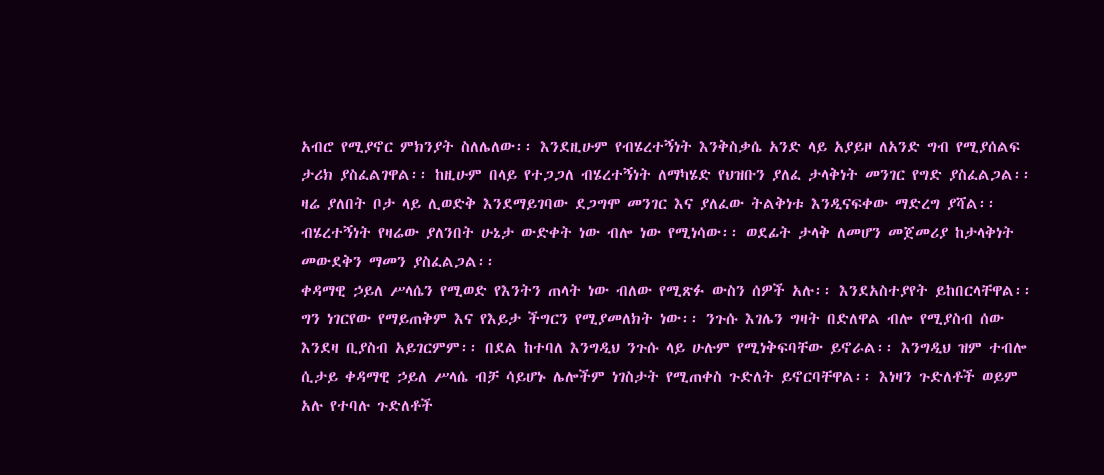አብሮ የሚያኖር ምክንያት ስለሌለው፡፡ እንደዚሁም የብሄረተኝነት እንቅስቃሴ አንድ ላይ አያይዞ ለአንድ ግብ የሚያሰልፍ ታሪክ ያስፈልገዋል፡፡ ከዚሁም በላይ የተጋጋለ ብሄረተኝነት ለማካሄድ የህዝቡን ያለፈ ታላቅነት መንገር የግድ ያስፈልጋል፡፡ ዛሬ ያለበት ቦታ ላይ ሊወድቅ እንደማይገባው ደጋግሞ መንገር እና ያለፈው ትልቅነቱ እንዲናፍቀው ማድረግ ያሻል፡፡ ብሄረተኝነት የዛሬው ያለንበት ሁኔታ ውድቀት ነው ብሎ ነው የሚነሳው፡፡ ወደፊት ታላቅ ለመሆን መጀመሪያ ከታላቅነት መውደቅን ማመን ያስፈልጋል፡፡
ቀዳማዊ ኃይለ ሥላሴን የሚወድ የእንትን ጠላት ነው ብለው የሚጽፉ ውስን ሰዎች አሉ፡፡ እንደአስተያየት ይከበርላቸዋል፡፡ ግን ነገርየው የማይጠቅም እና የእይታ ችግርን የሚያመለክት ነው፡፡ ንጉሱ እገሌን ግዛት በድለዋል ብሎ የሚያስብ ሰው እንደዛ ቢያስብ አይገርምም፡፡ በደል ከተባለ እንግዲህ ንጉሱ ላይ ሁሉም የሚነቅፍባቸው ይኖራል፡፡ እንግዲህ ዝም ተብሎ ሲታይ ቀዳማዊ ኃይለ ሥላሴ ብቻ ሳይሆኑ ሌሎችም ነገስታት የሚጠቀስ ጉድለት ይኖርባቸዋል፡፡ እነዛን ጉድለቶች ወይም አሉ የተባሉ ጉድለቶች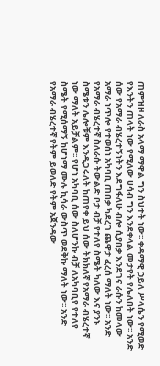ጠምዝዞ ለራስ አላማ ማዋል ግን ስህተት ነው፡፡ ቀዳማዊ ኃይለ ሥላሴን የሚወድ የእንትን ጠላት ነው የሚለው ሀሳብ ግን እንደቀላል መታየት የሌለበት ነው፡፡ አንድ ሰው የአማራ ብሄረተኝነትን እደግፋለሁ ብሎ ሲያበቃ እንደገና ራሱን ከመላው አማራ ነጥሎ የተወሰነ አካባቢ ጠበቃ ካደረገ ጨዋታ ፈረሰ ማለት ነው፡፡ አንድ የአማራ ብሄረተኛ ስለራሱ ትውልድ ቦታ ብቻ የተለየ ስሜት ካለው እና ያንኑ ስሜቱን ሌሎቹም እንዲጋሩለት ከጠየቀ ይህ ሰው ትክክለኛ የአማራ ብሄረተኛ ነው ማለት አይቻልም፡፡ የሆነ አካባቢ ሰው ስለሆንኩ ብቻ ለአካባቢየ የተለየ ስሜት የሚሰማኝ ከሆነማ ሙሉ ኪሳራ ውስጥ ወደቅኩ ማለት ነው፡፡ አንድ የአማራ ብሄረተኛ የትም ይወለድ የትም አጀንዳው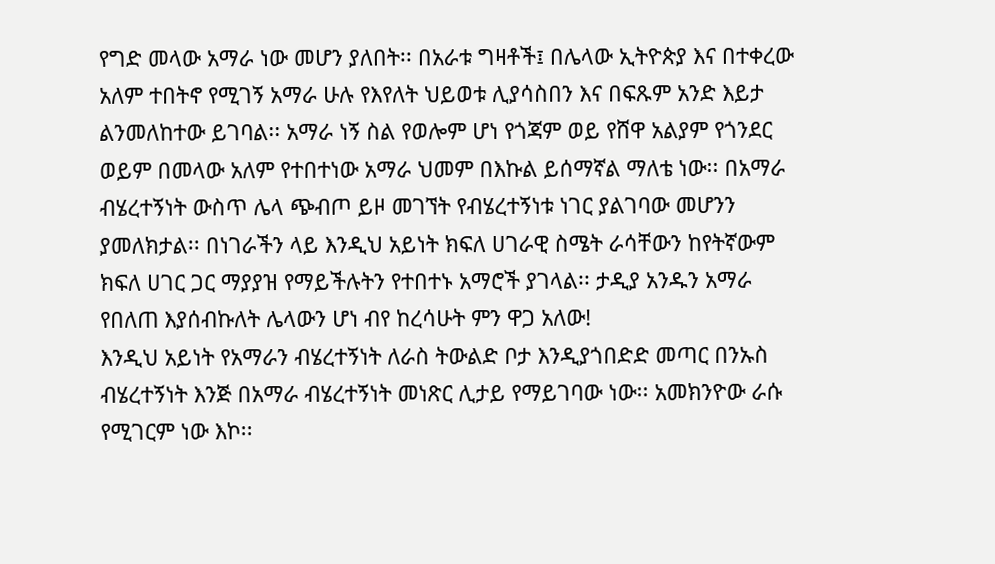የግድ መላው አማራ ነው መሆን ያለበት፡፡ በአራቱ ግዛቶች፤ በሌላው ኢትዮጵያ እና በተቀረው አለም ተበትኖ የሚገኝ አማራ ሁሉ የእየለት ህይወቱ ሊያሳስበን እና በፍጹም አንድ እይታ ልንመለከተው ይገባል፡፡ አማራ ነኝ ስል የወሎም ሆነ የጎጃም ወይ የሸዋ አልያም የጎንደር ወይም በመላው አለም የተበተነው አማራ ህመም በእኩል ይሰማኛል ማለቴ ነው፡፡ በአማራ ብሄረተኝነት ውስጥ ሌላ ጭብጦ ይዞ መገኘት የብሄረተኝነቱ ነገር ያልገባው መሆንን ያመለክታል፡፡ በነገራችን ላይ እንዲህ አይነት ክፍለ ሀገራዊ ስሜት ራሳቸውን ከየትኛውም ክፍለ ሀገር ጋር ማያያዝ የማይችሉትን የተበተኑ አማሮች ያገላል፡፡ ታዲያ አንዱን አማራ የበለጠ እያሰብኩለት ሌላውን ሆነ ብየ ከረሳሁት ምን ዋጋ አለው!
እንዲህ አይነት የአማራን ብሄረተኝነት ለራስ ትውልድ ቦታ እንዲያጎበድድ መጣር በንኡስ ብሄረተኝነት እንጅ በአማራ ብሄረተኝነት መነጽር ሊታይ የማይገባው ነው፡፡ አመክንዮው ራሱ የሚገርም ነው እኮ፡፡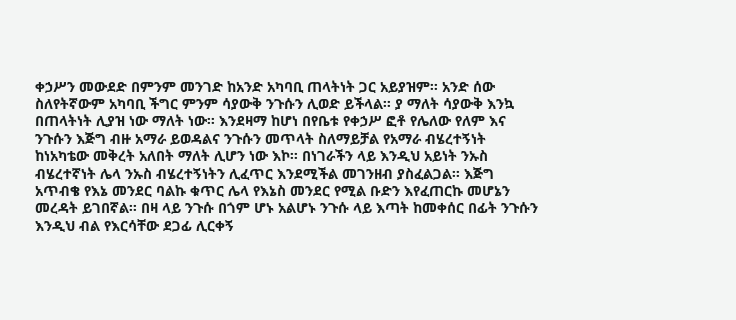ቀኃሥን መውደድ በምንም መንገድ ከአንድ አካባቢ ጠላትነት ጋር አይያዝም፡፡ አንድ ሰው ስለየትኛውም አካባቢ ችግር ምንም ሳያውቅ ንጉሱን ሊወድ ይችላል፡፡ ያ ማለት ሳያውቅ እንኳ በጠላትነት ሊያዝ ነው ማለት ነው፡፡ እንደዛማ ከሆነ በየቤቱ የቀኃሥ ፎቶ የሌለው የለም እና ንጉሱን እጅግ ብዙ አማራ ይወዳልና ንጉሱን መጥላት ስለማይቻል የአማራ ብሄረተኝነት ከነአካቴው መቅረት አለበት ማለት ሊሆን ነው እኮ፡፡ በነገራችን ላይ እንዲህ አይነት ንኡስ ብሄረተኛነት ሌላ ንኡስ ብሄረተኝነትን ሊፈጥር እንደሚችል መገንዘብ ያስፈልጋል፡፡ እጅግ አጥብቄ የእኔ መንደር ባልኩ ቁጥር ሌላ የእኔስ መንደር የሚል ቡድን እየፈጠርኩ መሆኔን መረዳት ይገበኛል፡፡ በዛ ላይ ንጉሱ በጎም ሆኑ አልሆኑ ንጉሱ ላይ እጣት ከመቀሰር በፊት ንጉሱን እንዲህ ብል የእርሳቸው ደጋፊ ሊርቀኝ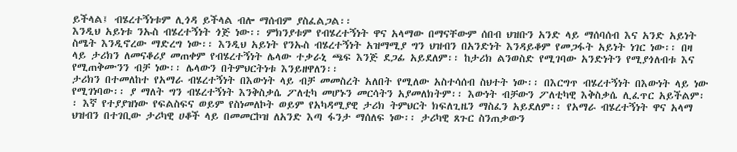ይችላል፤ ብሄረተኝነቱም ሊጎዳ ይችላል ብሎ ማሰብም ያስፈልጋል፡፡
እንዲህ አይነቱ ንኡስ ብሄረተኝነት ጎጅ ነው፡፡ ምክንያቱም የብሄረተኝነት ዋና አላማው በማናቸውም ሰበብ ህዝቡን አንድ ላይ ማሰባሰብ እና አንድ አይነት ስሜት እንዲኖረው ማድረግ ነው፡፡ እንዲህ አይነት የንኡስ ብሄረተኝነት አዝማሚያ ግን ህዝብን በአንድነት እንዳይቆም የመጋፋት አይነት ነገር ነው፡፡ በዛ ላይ ታሪክን ለመናቆሪያ መጠቀም የብሄረተኝነት ሌላው ተቃራኒ ጫፍ እንጅ ደጋፊ አይደለም፡፡ ከታሪክ ልንወስድ የሚገባው አንድነትን የሚያጎለብቱ እና የሚጠቅሙንን ብቻ ነው፡፡ ሌላውን በትምህርትነቱ እንይዘዋለን፡፡
ታሪክን በተመለከተ የአማራ ብሄረተኝነት በእውነት ላይ ብቻ መመስረት አለበት የሚለው አስተሳሰብ ስህተት ነው፡፡ በእርግጥ ብሄረተኝነት በእውነት ላይ ነው የሚገነባው፡፡ ያ ማለት ግን ብሄረተኝነት እንቅስቃሴ ፖለቲካ መሆኑን መርሳትን አያመለክትም፡፡ እውነት ብቻውን ፖለቲካዊ እቅስቃሴ ሊፈጥር አይችልም፡፡ እኛ የተያያዝነው የፍልስፍና ወይም የስነመለኮት ወይም የአካዳሚያዊ ታሪክ ትምህርት ክፍለጊዜን ማስፈን አይደለም፡፡ የአማራ ብሄረተኝነት ዋና አላማ ህዝብን በተገቢው ታሪካዊ ሀቆች ላይ በመመርኮዝ ለአንድ እጣ ፋንታ ማሰለፍ ነው፡፡ ታሪካዊ ጸጉር ስንጠቃውን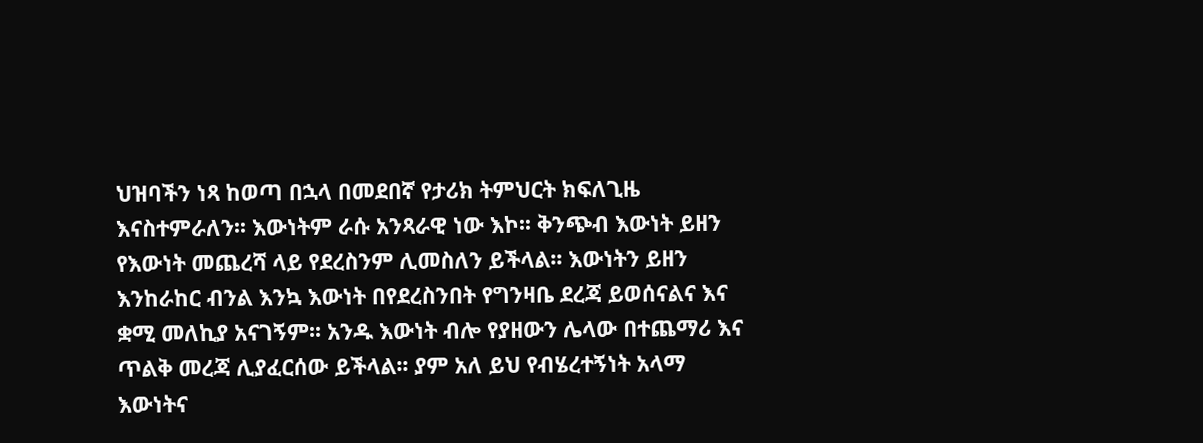ህዝባችን ነጻ ከወጣ በኋላ በመደበኛ የታሪክ ትምህርት ክፍለጊዜ እናስተምራለን፡፡ እውነትም ራሱ አንጻራዊ ነው እኮ፡፡ ቅንጭብ እውነት ይዘን የእውነት መጨረሻ ላይ የደረስንም ሊመስለን ይችላል፡፡ እውነትን ይዘን እንከራከር ብንል እንኳ እውነት በየደረስንበት የግንዛቤ ደረጃ ይወሰናልና እና ቋሚ መለኪያ አናገኝም፡፡ አንዱ እውነት ብሎ የያዘውን ሌላው በተጨማሪ እና ጥልቅ መረጃ ሊያፈርሰው ይችላል፡፡ ያም አለ ይህ የብሄረተኝነት አላማ እውነትና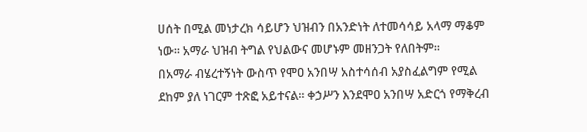ሀሰት በሚል መነታረክ ሳይሆን ህዝብን በአንድነት ለተመሳሳይ አላማ ማቆም ነው፡፡ አማራ ህዝብ ትግል የህልውና መሆኑም መዘንጋት የለበትም፡፡
በአማራ ብሄረተኝነት ውስጥ የሞዐ አንበሣ አስተሳሰብ አያስፈልግም የሚል ደከም ያለ ነገርም ተጽፎ አይተናል፡፡ ቀኃሥን እንደሞዐ አንበሣ አድርጎ የማቅረብ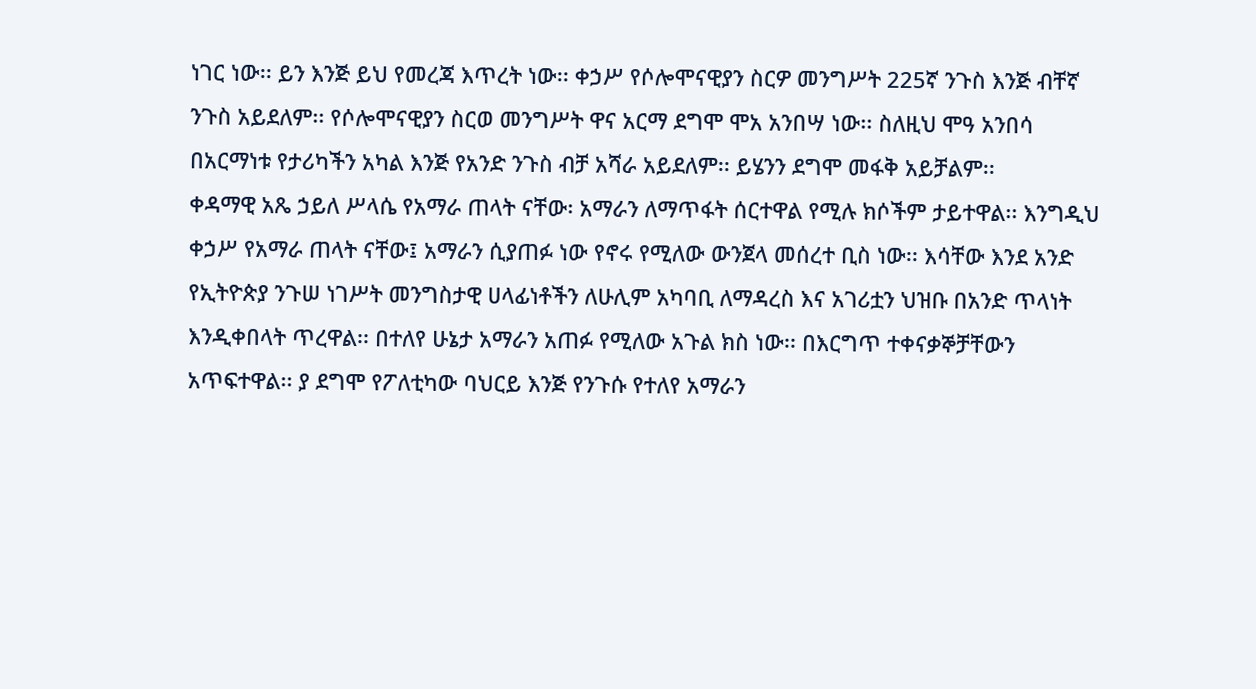ነገር ነው፡፡ ይን እንጅ ይህ የመረጃ እጥረት ነው፡፡ ቀኃሥ የሶሎሞናዊያን ስርዎ መንግሥት 225ኛ ንጉስ እንጅ ብቸኛ ንጉስ አይደለም፡፡ የሶሎሞናዊያን ስርወ መንግሥት ዋና አርማ ደግሞ ሞአ አንበሣ ነው፡፡ ስለዚህ ሞዓ አንበሳ በአርማነቱ የታሪካችን አካል እንጅ የአንድ ንጉስ ብቻ አሻራ አይደለም፡፡ ይሄንን ደግሞ መፋቅ አይቻልም፡፡
ቀዳማዊ አጼ ኃይለ ሥላሴ የአማራ ጠላት ናቸው፡ አማራን ለማጥፋት ሰርተዋል የሚሉ ክሶችም ታይተዋል፡፡ እንግዲህ ቀኃሥ የአማራ ጠላት ናቸው፤ አማራን ሲያጠፉ ነው የኖሩ የሚለው ውንጀላ መሰረተ ቢስ ነው፡፡ እሳቸው እንደ አንድ የኢትዮጵያ ንጉሠ ነገሥት መንግስታዊ ሀላፊነቶችን ለሁሊም አካባቢ ለማዳረስ እና አገሪቷን ህዝቡ በአንድ ጥላነት እንዲቀበላት ጥረዋል፡፡ በተለየ ሁኔታ አማራን አጠፉ የሚለው አጉል ክስ ነው፡፡ በእርግጥ ተቀናቃኞቻቸውን አጥፍተዋል፡፡ ያ ደግሞ የፖለቲካው ባህርይ እንጅ የንጉሱ የተለየ አማራን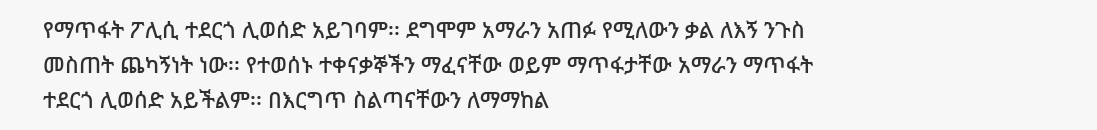የማጥፋት ፖሊሲ ተደርጎ ሊወሰድ አይገባም፡፡ ደግሞም አማራን አጠፉ የሚለውን ቃል ለእኝ ንጉስ መስጠት ጨካኝነት ነው፡፡ የተወሰኑ ተቀናቃኞችን ማፈናቸው ወይም ማጥፋታቸው አማራን ማጥፋት ተደርጎ ሊወሰድ አይችልም፡፡ በእርግጥ ስልጣናቸውን ለማማከል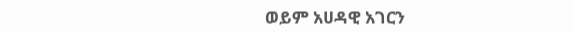ወይም አሀዳዊ አገርን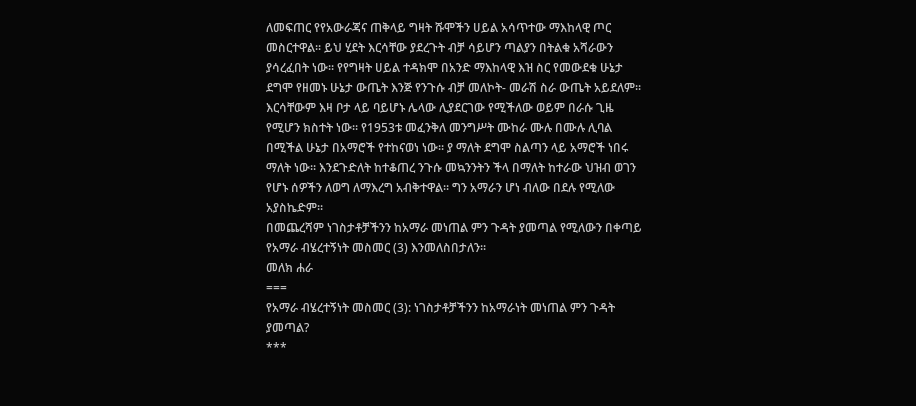ለመፍጠር የየአውራጃና ጠቅላይ ግዛት ሹሞችን ሀይል አሳጥተው ማእከላዊ ጦር መስርተዋል፡፡ ይህ ሂደት እርሳቸው ያደረጉት ብቻ ሳይሆን ጣልያን በትልቁ አሻራውን ያሳረፈበት ነው፡፡ የየግዛት ሀይል ተዳክሞ በአንድ ማእከላዊ እዝ ስር የመውደቁ ሁኔታ ደግሞ የዘመኑ ሁኔታ ውጤት እንጅ የንጉሱ ብቻ መለኮት- መራሽ ስራ ውጤት አይደለም፡፡ እርሳቸውም እዛ ቦታ ላይ ባይሆኑ ሌላው ሊያደርገው የሚችለው ወይም በራሱ ጊዜ የሚሆን ክስተት ነው፡፡ የ1953ቱ መፈንቅለ መንግሥት ሙከራ ሙሉ በሙሉ ሊባል በሚችል ሁኔታ በአማሮች የተከናወነ ነው፡፡ ያ ማለት ደግሞ ስልጣን ላይ አማሮች ነበሩ ማለት ነው፡፡ እንደጉድለት ከተቆጠረ ንጉሱ መኳንንትን ችላ በማለት ከተራው ህዝብ ወገን የሆኑ ሰዎችን ለወግ ለማእረግ አብቅተዋል፡፡ ግን አማራን ሆነ ብለው በደሉ የሚለው አያስኬድም፡፡
በመጨረሻም ነገስታቶቻችንን ከአማራ መነጠል ምን ጉዳት ያመጣል የሚለውን በቀጣይ የአማራ ብሄረተኝነት መስመር (3) እንመለስበታለን፡፡
መለክ ሐራ
===
የአማራ ብሄረተኝነት መስመር (3): ነገስታቶቻችንን ከአማራነት መነጠል ምን ጉዳት ያመጣል?
***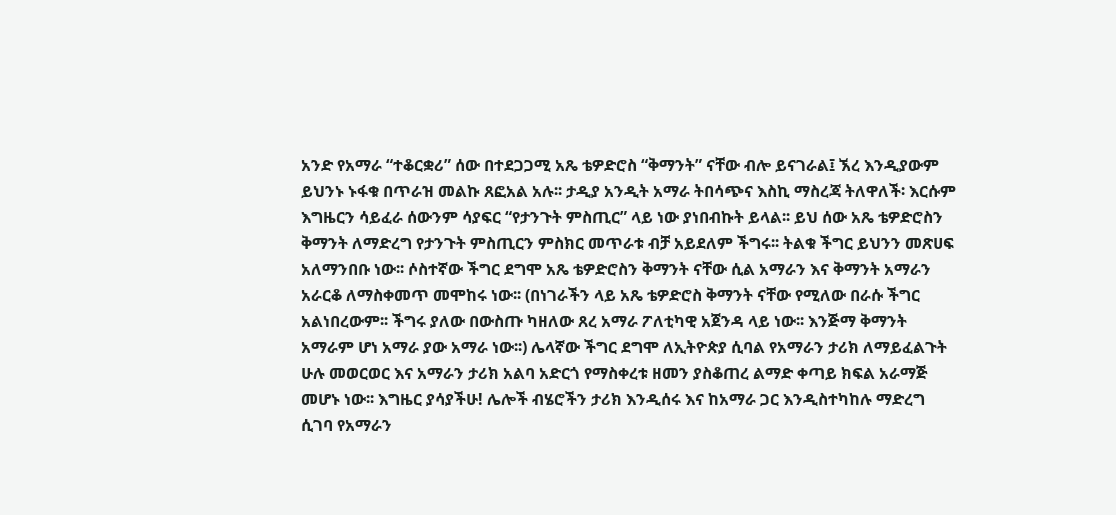አንድ የአማራ “ተቆርቋሪ” ሰው በተደጋጋሚ አጼ ቴዎድሮስ “ቅማንት” ናቸው ብሎ ይናገራል፤ ኧረ እንዲያውም ይህንኑ ኑፋቁ በጥራዝ መልኩ ጸፎአል አሉ፡፡ ታዲያ አንዲት አማራ ትበሳጭና እስኪ ማስረጃ ትለዋለች፡ እርሱም እግዜርን ሳይፈራ ሰውንም ሳያፍር “የታንጉት ምስጢር” ላይ ነው ያነበብኩት ይላል፡፡ ይህ ሰው አጼ ቴዎድሮስን ቅማንት ለማድረግ የታንጉት ምስጢርን ምስክር መጥራቱ ብቻ አይደለም ችግሩ፡፡ ትልቁ ችግር ይህንን መጽሀፍ አለማንበቡ ነው፡፡ ሶስተኛው ችግር ደግሞ አጼ ቴዎድሮስን ቅማንት ናቸው ሲል አማራን እና ቅማንት አማራን አራርቆ ለማስቀመጥ መሞከሩ ነው፡፡ (በነገራችን ላይ አጼ ቴዎድሮስ ቅማንት ናቸው የሚለው በራሱ ችግር አልነበረውም፡፡ ችግሩ ያለው በውስጡ ካዘለው ጸረ አማራ ፖለቲካዊ አጀንዳ ላይ ነው፡፡ እንጅማ ቅማንት አማራም ሆነ አማራ ያው አማራ ነው፡፡) ሌላኛው ችግር ደግሞ ለኢትዮጵያ ሲባል የአማራን ታሪክ ለማይፈልጉት ሁሉ መወርወር እና አማራን ታሪክ አልባ አድርጎ የማስቀረቱ ዘመን ያስቆጠረ ልማድ ቀጣይ ክፍል አራማጅ መሆኑ ነው፡፡ እግዜር ያሳያችሁ! ሌሎች ብሄሮችን ታሪክ እንዲሰሩ እና ከአማራ ጋር እንዲስተካከሉ ማድረግ ሲገባ የአማራን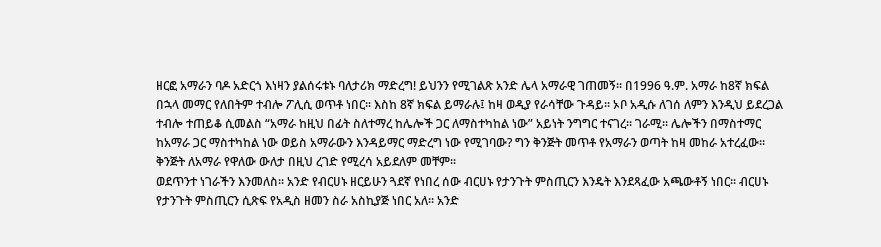ዘርፎ አማራን ባዶ አድርጎ እነዛን ያልሰሩቱኑ ባለታሪክ ማድረግ! ይህንን የሚገልጽ አንድ ሌላ አማራዊ ገጠመኝ፡፡ በ1996 ዓ.ም. አማራ ከ8ኛ ክፍል በኋላ መማር የለበትም ተብሎ ፖሊሲ ወጥቶ ነበር፡፡ እስከ 8ኛ ክፍል ይማራሉ፤ ከዛ ወዲያ የራሳቸው ጉዳይ፡፡ ኦቦ አዲሱ ለገሰ ለምን እንዲህ ይደረጋል ተብሎ ተጠይቆ ሲመልስ “አማራ ከዚህ በፊት ስለተማረ ከሌሎች ጋር ለማስተካከል ነው” አይነት ንግግር ተናገረ፡፡ ገራሚ፡፡ ሌሎችን በማስተማር ከአማራ ጋር ማስተካከል ነው ወይስ አማራውን እንዳይማር ማድረግ ነው የሚገባው? ግን ቅንጅት መጥቶ የአማራን ወጣት ከዛ መከራ አተረፈው፡፡ ቅንጅት ለአማራ የዋለው ውለታ በዚህ ረገድ የሚረሳ አይደለም መቸም፡፡
ወደጥንተ ነገራችን እንመለስ፡፡ አንድ የብርሀኑ ዘርይሁን ጓደኛ የነበረ ሰው ብርሀኑ የታንጉት ምስጢርን እንዴት እንደጻፈው አጫውቶኝ ነበር፡፡ ብርሀኑ የታንጉት ምስጢርን ሲጽፍ የአዲስ ዘመን ስራ አስኪያጅ ነበር አለ፡፡ አንድ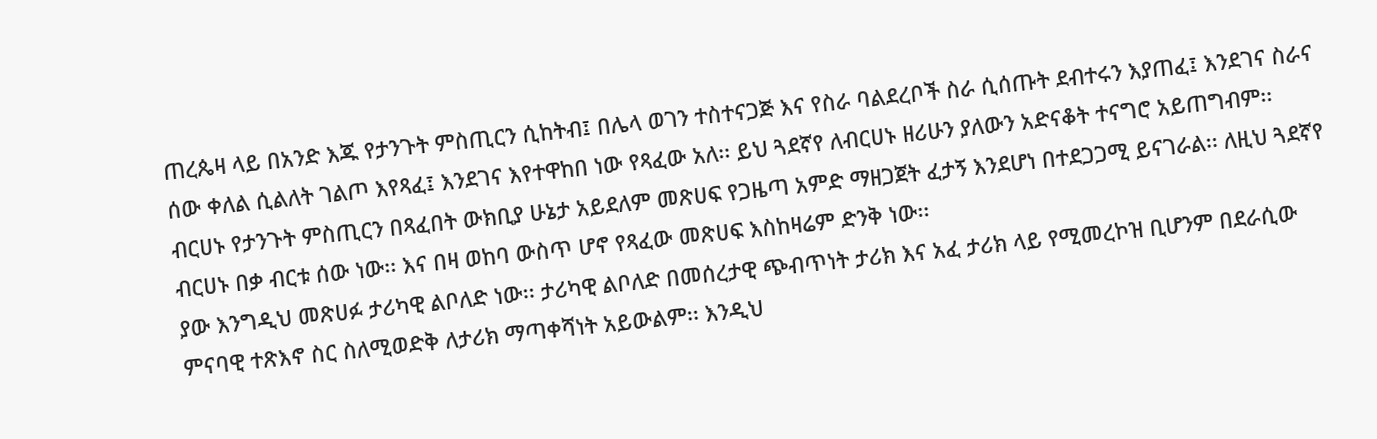ጠረጴዛ ላይ በአንድ እጁ የታንጉት ምስጢርን ሲከትብ፤ በሌላ ወገን ተስተናጋጅ እና የስራ ባልደረቦች ስራ ሲሰጡት ደብተሩን እያጠፈ፤ እንደገና ስራና ሰው ቀለል ሲልለት ገልጦ እየጻፈ፤ እንደገና እየተዋከበ ነው የጻፈው አለ፡፡ ይህ ጓደኛየ ለብርሀኑ ዘሪሁን ያለውን አድናቆት ተናግሮ አይጠግብም፡፡ ብርሀኑ የታንጉት ምስጢርን በጻፈበት ውክቢያ ሁኔታ አይደለም መጽሀፍ የጋዜጣ አምድ ማዘጋጀት ፈታኝ እንደሆነ በተደጋጋሚ ይናገራል፡፡ ለዚህ ጓደኛየ ብርሀኑ በቃ ብርቱ ሰው ነው፡፡ እና በዛ ወከባ ውስጥ ሆኖ የጻፈው መጽሀፍ እስከዛሬም ድንቅ ነው፡፡
ያው እንግዲህ መጽሀፉ ታሪካዊ ልቦለድ ነው፡፡ ታሪካዊ ልቦለድ በመሰረታዊ ጭብጥነት ታሪክ እና አፈ ታሪክ ላይ የሚመረኮዝ ቢሆንም በደራሲው ምናባዊ ተጽእኖ ስር ስለሚወድቅ ለታሪክ ማጣቀሻነት አይውልም፡፡ እንዲህ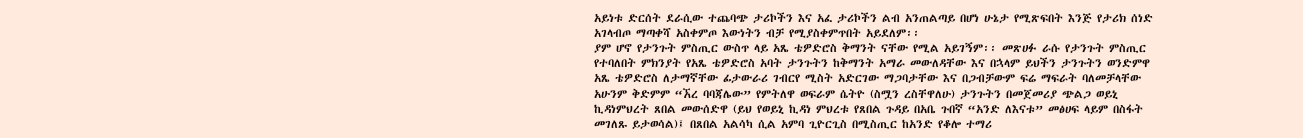አይነቱ ድርሰት ደራሲው ተጨባጭ ታሪኮችን እና አፈ ታሪኮችን ልብ አንጠልጣይ በሆነ ሁኔታ የሚጽፍበት እንጅ የታሪክ ሰነድ አገላብጦ ማጣቀሻ አስቀምጦ እውነትን ብቻ የሚያስቀምጥበት አይደለም፡፡
ያም ሆኖ የታንጉት ምስጢር ውስጥ ላይ አጼ ቴዎድሮስ ቅማንት ናቸው የሚል አይገኝም፡፡ መጽሀፉ ራሱ የታንጉት ምስጢር የተባለበት ምክንያት የአጼ ቴዎድሮስ አባት ታንጉትን ከቅማንት አማራ መውለዳቸው እና በኋላም ይህችን ታንጉትን ወንድምዋ አጼ ቴዎድሮስ ለታማኛቸው ፊታውራሪ ገብርየ ሚስት አድርገው ማጋባታቸው እና በጋብቻውም ፍሬ ማፍራት ባለመቻላቸው አሁንም ቅድምም “ኧረ ባባጃሌው” የምትለዋ ወፍራም ሴትዮ (ስሟን ረስቸዋለሁ) ታንጉትን በመጀመሪያ ጭልጋ ወይኒ ኪዳነምህረት ጸበል መውሰድዋ (ይህ የወይኒ ኪዳነ ምህረቱ የጸበል ጉዳይ በአቤ ጉበኛ “አንድ ለእናቱ” መፅሀፍ ላይም በስፋት መገለጹ ይታወሳል)፤ በጸበል አልሳካ ሲል አምባ ጊዮርጊስ በሚስጢር ከአንድ የቆሎ ተማሪ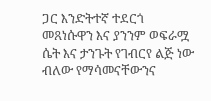ጋር እንድትተኛ ተደርጎ መጸነሱዋን እና ያንንም ወፍራሟ ሴት እና ታንጉት የገብርየ ልጅ ነው ብለው የማሳመናቸውንና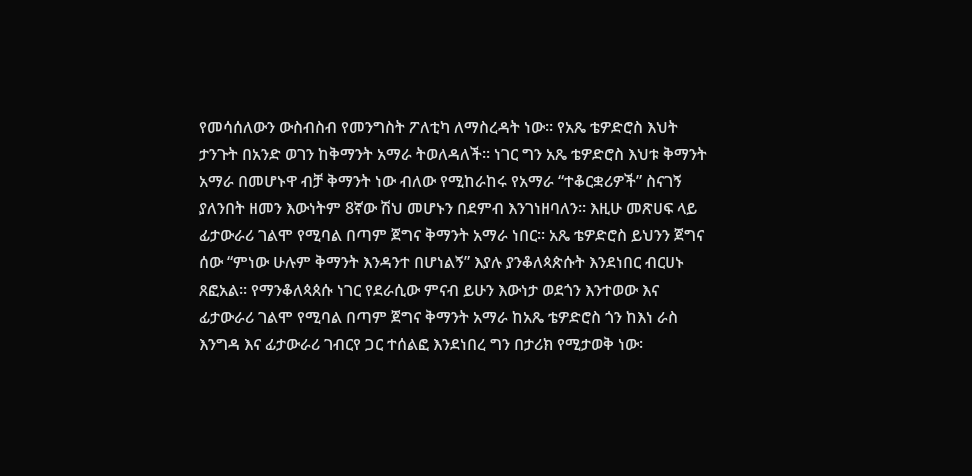የመሳሰለውን ውስብስብ የመንግስት ፖለቲካ ለማስረዳት ነው፡፡ የአጼ ቴዎድሮስ እህት ታንጉት በአንድ ወገን ከቅማንት አማራ ትወለዳለች፡፡ ነገር ግን አጼ ቴዎድሮስ እህቱ ቅማንት አማራ በመሆኑዋ ብቻ ቅማንት ነው ብለው የሚከራከሩ የአማራ “ተቆርቋሪዎች” ስናገኝ ያለንበት ዘመን እውነትም 8ኛው ሽህ መሆኑን በደምብ እንገነዘባለን፡፡ እዚሁ መጽሀፍ ላይ ፊታውራሪ ገልሞ የሚባል በጣም ጀግና ቅማንት አማራ ነበር፡፡ አጼ ቴዎድሮስ ይህንን ጀግና ሰው “ምነው ሁሉም ቅማንት እንዳንተ በሆነልኝ” እያሉ ያንቆለጳጵሱት እንደነበር ብርሀኑ ጸፎአል፡፡ የማንቆለጳጰሱ ነገር የደራሲው ምናብ ይሁን እውነታ ወደጎን እንተወው እና ፊታውራሪ ገልሞ የሚባል በጣም ጀግና ቅማንት አማራ ከአጼ ቴዎድሮስ ጎን ከእነ ራስ እንግዳ እና ፊታውራሪ ገብርየ ጋር ተሰልፎ እንደነበረ ግን በታሪክ የሚታወቅ ነው፡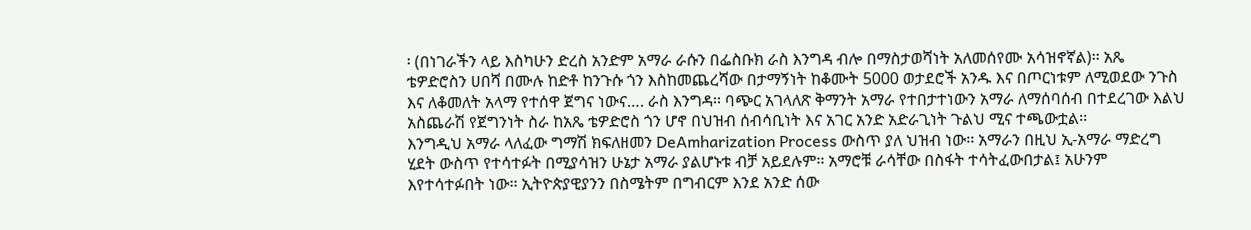፡ (በነገራችን ላይ እስካሁን ድረስ አንድም አማራ ራሱን በፌስቡክ ራስ እንግዳ ብሎ በማስታወሻነት አለመሰየሙ አሳዝኖኛል)፡፡ አጼ ቴዎድሮስን ሀበሻ በሙሉ ከድቶ ከንጉሱ ጎን እስከመጨረሻው በታማኝነት ከቆሙት 5000 ወታደሮች አንዱ እና በጦርነቱም ለሚወደው ንጉስ እና ለቆመለት አላማ የተሰዋ ጀግና ነውና…. ራስ እንግዳ፡፡ ባጭር አገላለጽ ቅማንት አማራ የተበታተነውን አማራ ለማሰባሰብ በተደረገው እልህ አስጨራሽ የጀግንነት ስራ ከአጼ ቴዎድሮስ ጎን ሆኖ በህዝብ ሰብሳቢነት እና አገር አንድ አድራጊነት ጉልህ ሚና ተጫውቷል፡፡
እንግዲህ አማራ ላለፈው ግማሽ ክፍለዘመን DeAmharization Process ውስጥ ያለ ህዝብ ነው፡፡ አማራን በዚህ ኢ-አማራ ማድረግ ሂደት ውስጥ የተሳተፉት በሚያሳዝን ሁኔታ አማራ ያልሆኑቱ ብቻ አይደሉም፡፡ አማሮቹ ራሳቸው በስፋት ተሳትፈውበታል፤ አሁንም እየተሳተፉበት ነው፡፡ ኢትዮጵያዊያንን በስሜትም በግብርም እንደ አንድ ሰው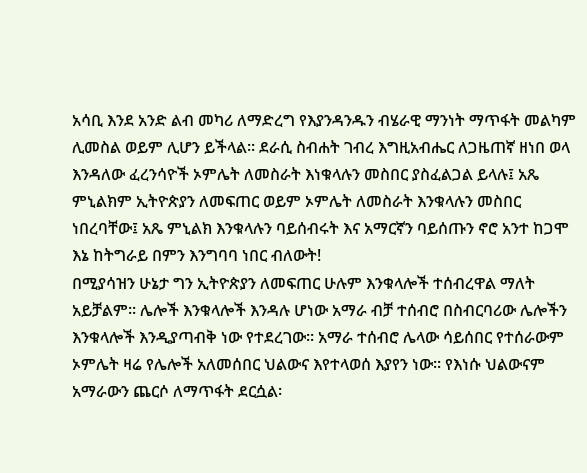አሳቢ እንደ አንድ ልብ መካሪ ለማድረግ የእያንዳንዱን ብሄራዊ ማንነት ማጥፋት መልካም ሊመስል ወይም ሊሆን ይችላል፡፡ ደራሲ ስብሐት ገብረ እግዚአብሔር ለጋዜጠኛ ዘነበ ወላ እንዳለው ፈረንሳዮች ኦምሌት ለመስራት እነቁላሉን መስበር ያስፈልጋል ይላሉ፤ አጼ ምኒልክም ኢትዮጵያን ለመፍጠር ወይም ኦምሌት ለመስራት እንቁላሉን መስበር ነበረባቸው፤ አጼ ምኒልክ እንቁላሉን ባይሰብሩት እና አማርኛን ባይሰጡን ኖሮ አንተ ከጋሞ እኔ ከትግራይ በምን እንግባባ ነበር ብለውት!
በሚያሳዝን ሁኔታ ግን ኢትዮጵያን ለመፍጠር ሁሉም እንቁላሎች ተሰብረዋል ማለት አይቻልም፡፡ ሌሎች እንቁላሎች እንዳሉ ሆነው አማራ ብቻ ተሰብሮ በስብርባሪው ሌሎችን እንቁላሎች እንዲያጣብቅ ነው የተደረገው፡፡ አማራ ተሰብሮ ሌላው ሳይሰበር የተሰራውም ኦምሌት ዛሬ የሌሎች አለመሰበር ህልውና እየተላወሰ እያየን ነው፡፡ የእነሱ ህልውናም አማራውን ጨርሶ ለማጥፋት ደርሷል፡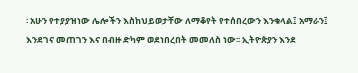፡ አሁን የተያያዝነው ሌሎችን እስከህይወታቸው ለማቆየት የተሰበረውን እንቁላል፤ አማራን፤ እንደገና መጠገን እና በብዙ ድካም ወደነበረበት መመለስ ነው፡፡ ኢትዮጵያን እንደ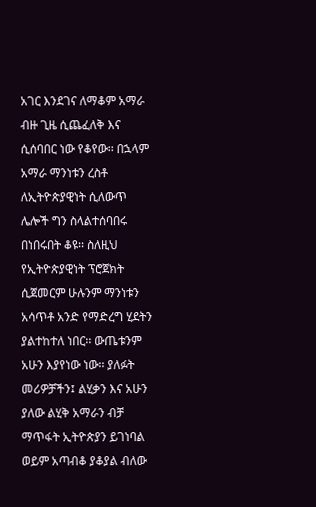አገር እንደገና ለማቆም አማራ ብዙ ጊዜ ሲጨፈለቅ እና ሲሰባበር ነው የቆየው፡፡ በኋላም አማራ ማንነቱን ረስቶ ለኢትዮጵያዊነት ሲለውጥ ሌሎች ግን ስላልተሰባበሩ በነበሩበት ቆዩ፡፡ ስለዚህ የኢትዮጵያዊነት ፕሮጀክት ሲጀመርም ሁሉንም ማንነቱን አሳጥቶ አንድ የማድረግ ሂደትን ያልተከተለ ነበር፡፡ ውጤቱንም አሁን እያየነው ነው፡፡ ያለፉት መሪዎቻችን፤ ልሂቃን እና አሁን ያለው ልሂቅ አማራን ብቻ ማጥፋት ኢትዮጵያን ይገነባል ወይም አጣብቆ ያቆያል ብለው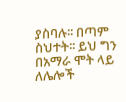ያስባሉ፡፡ በጣም ስህተት፡፡ ይህ ግን በአማራ ሞት ላይ ለሌሎች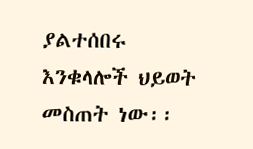ያልተሰበሩ እንቁላሎች ህይወት መስጠት ነው፡፡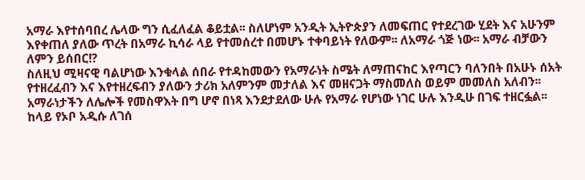አማራ እየተሰባበረ ሌላው ግን ሲፈለፈል ቆይቷል፡፡ ስለሆነም አንዲት ኢትዮጵያን ለመፍጠር የተደረገው ሂደት እና አሁንም እየቀጠለ ያለው ጥረት በአማራ ኪሳራ ላይ የተመሰረተ በመሆኑ ተቀባይነት የለውም፡፡ ለአማራ ጎጅ ነው፡፡ አማራ ብቻውን ለምን ይሰበር!?
ስለዚህ ሚዛናዊ ባልሆነው እንቁላል ሰበራ የተዳከመውን የአማራነት ስሜት ለማጠናከር እየጣርን ባለንበት በአሁኑ ሰአት የተዘረፈብን እና እየተዘረፍብን ያለውን ታሪክ አለምንም መታለል እና መዘናጋት ማስመለስ ወይም መመለስ አለብን፡፡ አማራነታችን ለሌሎች የመስዋእት በግ ሆኖ በነጻ እንደታደለው ሁሉ የአማራ የሆነው ነገር ሁሉ እንዲሁ በገፍ ተዘርፏል፡፡ ከላይ የኦቦ አዲሱ ለገሰ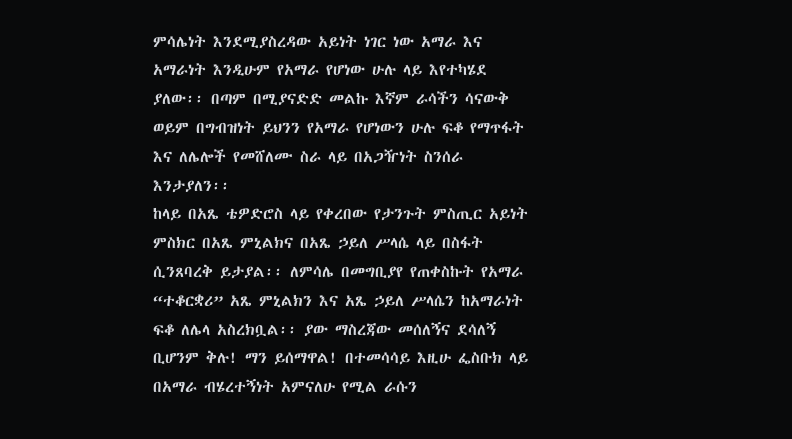ምሳሌነት እንደሚያስረዳው አይነት ነገር ነው አማራ እና አማራነት እንዲሁም የአማራ የሆነው ሁሉ ላይ እየተካሄደ ያለው፡፡ በጣም በሚያናድድ መልኩ እኛም ራሳችን ሳናውቅ ወይም በግብዝነት ይህንን የአማራ የሆነውን ሁሉ ፍቆ የማጥፋት እና ለሌሎች የመሸለሙ ስራ ላይ በአጋዥነት ስንሰራ እንታያለን፡፡
ከላይ በአጼ ቴዎድሮስ ላይ የቀረበው የታንጉት ምስጢር አይነት ምስክር በአጼ ምኒልክና በአጼ ኃይለ ሥላሴ ላይ በስፋት ሲንጸባረቅ ይታያል፡፡ ለምሳሌ በመግቢያየ የጠቀስኩት የአማራ “ተቆርቋሪ” አጼ ምኒልክን እና አጼ ኃይለ ሥላሴን ከአማራነት ፍቆ ለሌላ አስረክቧል፡፡ ያው ማስረጃው መሰለኝና ደሳለኝ ቢሆንም ቅሉ! ማን ይሰማዋል! በተመሳሳይ እዚሁ ፌስቡክ ላይ በአማራ ብሄረተኝነት አምናለሁ የሚል ራሱን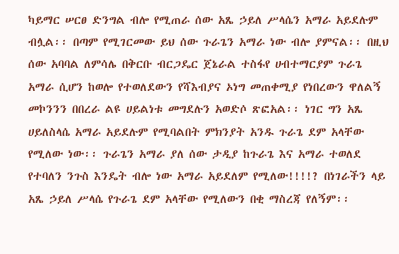ካይማር ሠርፀ ድንግል ብሎ የሚጠራ ሰው አጼ ኃይለ ሥላሴን አማራ አይደሉም ብሏል፡፡ በጣም የሚገርመው ይህ ሰው ጉራጌን አማራ ነው ብሎ ያምናል፡፡ በዚህ ሰው አባባል ለምሳሌ በቅርቡ ብርጋዴር ጀኔራል ተስፋየ ሀብተማርያም ጉራጌ አማራ ሲሆን ከወሎ የተወለደውን የሻእብያና ኦነግ መጠቀሚያ የነበረውን ዋለልኝ መኮንንን በበረራ ልዩ ሀይልነቱ መግደሉን አወድሶ ጽፎአል፡፡ ነገር ግን አጼ ሀይለስላሴ አማራ አይደሉም የሚባልበት ምክንያት አንዱ ጉራጌ ደም አላቸው የሚለው ነው፡፡ ጉራጌን አማራ ያለ ሰው ታዲያ ከጉራጌ እና አማራ ተወለደ የተባለን ንጉስ እንዴት ብሎ ነው አማራ አይደለም የሚለው!!!!? በነገራችን ላይ አጼ ኃይለ ሥላሴ የጉራጌ ደም አላቸው የሚለውን በቂ ማስረጃ የለኝም፡፡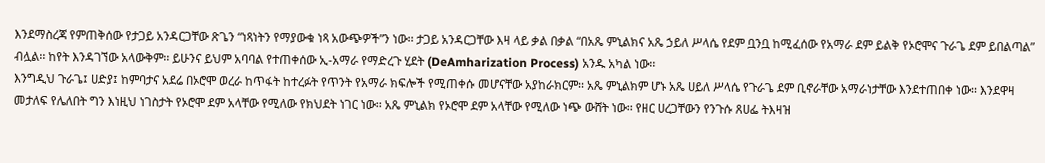እንደማስረጃ የምጠቅሰው የታጋይ አንዳርጋቸው ጽጌን “ነጻነትን የማያውቁ ነጻ አውጭዎች”ን ነው፡፡ ታጋይ አንዳርጋቸው እዛ ላይ ቃል በቃል “በአጼ ምኒልክና አጼ ኃይለ ሥላሴ የደም ቧንቧ ከሚፈሰው የአማራ ደም ይልቅ የኦሮሞና ጉራጌ ደም ይበልጣል” ብሏል፡፡ ከየት እንዳገኘው አላውቅም፡፡ ይሁንና ይህም አባባል የተጠቀሰው ኢ-አማራ የማድረጉ ሂደት (DeAmharization Process) አንዱ አካል ነው፡፡
እንግዲህ ጉራጌ፤ ሀድያ፤ ከምባታና አደሬ በኦሮሞ ወረራ ከጥፋት ከተረፉት የጥንት የአማራ ክፍሎች የሚጠቀሱ መሆናቸው አያከራክርም፡፡ አጼ ምኒልክም ሆኑ አጼ ሀይለ ሥላሴ የጉራጌ ደም ቢኖራቸው አማራነታቸው እንደተጠበቀ ነው፡፡ እንደዋዛ መታለፍ የሌለበት ግን እነዚህ ነገስታት የኦሮሞ ደም አላቸው የሚለው የክህደት ነገር ነው፡፡ አጼ ምኒልክ የኦሮሞ ደም አላቸው የሚለው ነጭ ውሸት ነው፡፡ የዘር ሀረጋቸውን የንጉሱ ጸሀፌ ትእዛዝ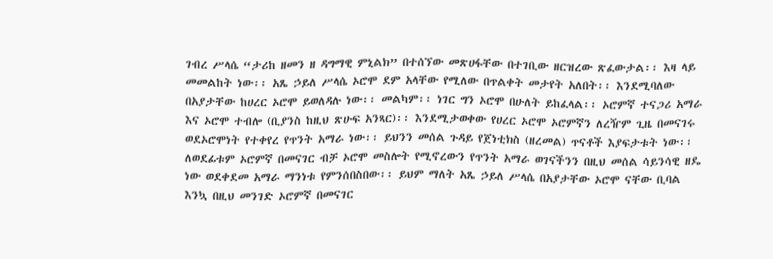ገብረ ሥላሴ “ታሪከ ዘመን ዘ ዳግማዊ ምኒልክ” በተሰኘው መጽሀፋቸው በተገቢው ዘርዝረው ጽፈውታል፡፡ እዛ ላይ መመልከት ነው፡፡ አጼ ኃይለ ሥላሴ ኦሮሞ ደም አላቸው የሚለው በጥልቀት መታየት አለበት፡፡ እንደሚባለው በአያታቸው ከሀረር ኦሮሞ ይወለዳሉ ነው፡፡ መልካም፡፡ ነገር ግን ኦሮሞ በሁለት ይከፈላል፡፡ ኦሮምኛ ተናጋሪ አማራ እና ኦሮሞ ተብሎ (ቢያንስ ከዚህ ጽሁፍ አንጻር)፡፡ እንደሚታወቀው የሀረር ኦሮሞ ኦሮምኛን ለረዥም ጊዜ በመናገሩ ወደኦሮሞነት የተቀየረ የጥንት አማራ ነው፡፡ ይህንን መሰል ጉዳይ የጀነቲክስ (ዘረመል) ጥናቶች እያፍታቱት ነው፡፡ ለወደፊቱም ኦሮምኛ በመናገር ብቻ ኦሮሞ መስሎት የሚኖረውን የጥንት አማራ ወገናችንን በዚህ መሰል ሳይንሳዊ ዘዴ ነው ወደቀደመ አማራ ማንነቱ የምንሰበስበው፡፡ ይህም ማለት አጼ ኃይለ ሥላሴ በአያታቸው ኦሮሞ ናቸው ቢባል እንኳ በዚህ መንገድ ኦሮምኛ በመናገር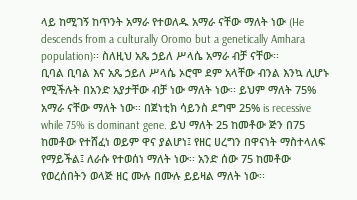ላይ ከሚገኝ ከጥንት አማራ የተወለዱ አማራ ናቸው ማለት ነው (He descends from a culturally Oromo but a genetically Amhara population)፡፡ ስለዚህ አጼ ኃይለ ሥላሴ አማራ ብቻ ናቸው፡፡
ቢባል ቢባል እና አጼ ኃይለ ሥላሴ ኦሮሞ ደም አላቸው ብንል እንኳ ሊሆኑ የሚችሉት በአንድ አያታቸው ብቻ ነው ማለት ነው፡፡ ይህም ማለት 75% አማራ ናቸው ማለት ነው፡፡ በጀነቲክ ሳይንስ ደግሞ 25% is recessive while 75% is dominant gene. ይህ ማለት 25 ከመቶው ጅን በ75 ከመቶው የተሸፈነ ወይም ዋና ያልሆነ፤ የዘር ሀረግን በዋናነት ማስተላለፍ የማይችል፤ ለራሱ የተወሰነ ማለት ነው፡፡ አንድ ሰው 75 ከመቶው የወረሰበትን ወላጅ ዘር ሙሉ በሙሉ ይይዛል ማለት ነው፡፡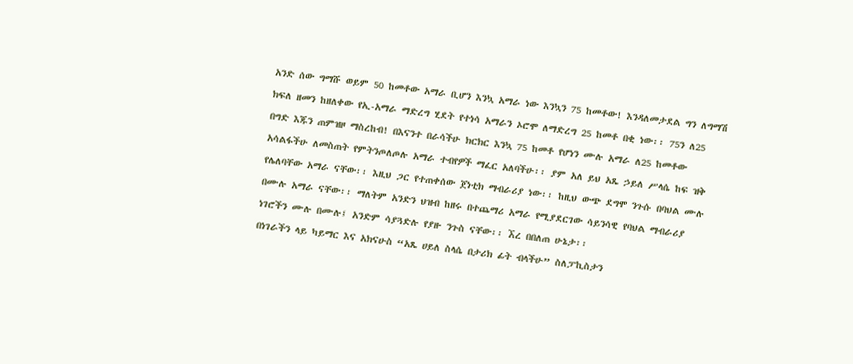አንድ ሰው ግማሹ ወይም 50 ከመቶው አማራ ቢሆን እንኳ አማራ ነው እንኳን 75 ከመቶው! እንዳለመታደል ግን ለግማሽ ክፍለ ዘመን ከዘለቀው የኢ-አማራ ማድረግ ሂደት የተነሳ አማራን ኦሮሞ ለማድረግ 25 ከመቶ በቂ ነው፡፡ 75ን ለ25 በግድ እጁን ጠምዝዞ ማስረከብ! በእናንተ በራሳችሁ ክርክር እንኳ 75 ከመቶ የሆነን ሙሉ አማራ ለ25 ከመቶው አሳልፋችሁ ለመስጠት የምትንጦለጦሉ አማራ ተብየዎች ማፈር አለባችሁ፡፡ ያም አለ ይህ አጼ ኃይለ ሥላሴ ከፍ ዝቅ የሌለባቸው አማራ ናቸው፡፡ እዚህ ጋር የተጠቀሰው ጀነቲክ ማብራሪያ ነው፡፡ ከዚህ ውጭ ደግሞ ንጉሱ በባህል ሙሉ በሙሉ አማራ ናቸው፡፡ ማለትም አንድን ህዝብ ከዘሩ በተጨማሪ አማራ የሚያደርገው ሳይንሳዊ የባህል ማብራሪያ ነገሮችን ሙሉ በሙሉ፤ አንድም ሳያጓድሉ የያዙ ንጉስ ናቸው፡፡ ኧረ በበለጠ ሁኔታ፡፡
በነገራችን ላይ ካይማር እና አክናሁስ “አጼ ሀይለ ስላሴ በታሪክ ፊት ብላችሁ” ስለፓኪስታን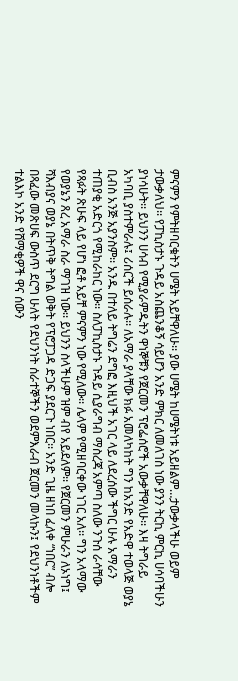ምናምን የምትዘባርቁትን ሀሜት አይቸዋለሁ፡፡ ያው ሀሜት ከሀሜትነቱ አይዘልም…ታውቃላችሁ ወይም ታውቃለህ፡፡ የፓኪስታኑ ጉዳይ አስጨንቆኝ ሳይሆን አንድ ምክር ለመለገስ ነው ያንን ትርኪ ምርኪ ሀሳባችሁን ያነሳሁት፡፡ ይህንን ሀሳብ የሚያራምዱትን ዋነኞቹን የጀርመን ፕሮፌሰሮች አውቃቸዋለሁ፡፡ እዛ ትግራይ አካባቢ ያስተምራሉ፤ ሪሰርች ይሰራሉ፡፡ ለአማራ ያላቸው ክፉ አመለካከት ግን ከአንድ የአድዋ ተወላጅ ወያኔ ቢብስ አንጅ አያንስም፡፡ አንዱ በተለይ ትግሬን ደግፎ እዚህች አገር ላይ ለደረሰው ችግር ሁሉ አማራን ተጠያቂ አድርጎ የሚከራከር ነው፡፡ ስለፓኪስታኑ ጉዳይ ሲያራግብ ማስረጃ አምጣ ስለው ንጉሰ ራሳቸው የጻፉት ጽሁፍ ላይ የሆነ ፎቶ አይቸ ምናምን ነው የሚለው፡፡ ሌላም የሚዘባርቀው ነገር አለ፡፡ ግን አላማው የወያኔን ጸረ አማራ ስራ ማገዝ ነው፡፡ ይህንን ስላችሁም ዝም ብየ አይደለም፡፡ የጀርመን ምሁራን ለኦነግ፤ ሻእብያና ወያኔ በትጥቅ ትግል ወቅት የፕሮፓጋዳ ድጋፍ ያደርጉ ነበር፡፡ አንድ ጊዜ ዘነበ ፈለቀ “ነበር” ብሎ በጻፈው መጽሀፍ ውስጥ ደርግ ሁለት የደህንነት ሰራተኞችን ወደምእራብ ጀርመን መላኩን፤ የደህንነቶችም ተልእኮ አንድ የሸማቂዎች ዋና ሰውን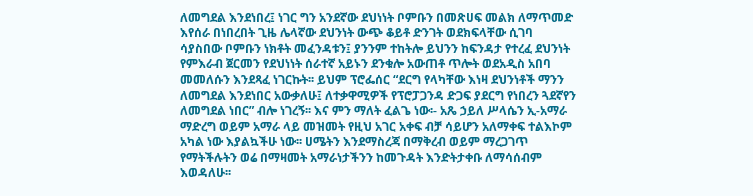ለመግደል እንደነበረ፤ ነገር ግን አንደኛው ደህነነት ቦምቡን በመጽሀፍ መልክ ለማጥመድ እየሰራ በነበረበት ጊዜ ሌላኛው ደህንነት ውጭ ቆይቶ ድንገት ወደክፍላቸው ሲገባ ሳያስበው ቦምቡን ነክቶት መፈንዳቱን፤ ያንንም ተከትሎ ይህንን ከፍንዳታ የተረፈ ደህንነት የምእራብ ጀርመን የደህነነት ሰራተኛ አይኑን ደንቁሎ አውጠቶ ጥሎት ወደአዲስ አበባ መመለሱን እንደጻፈ ነገርኩት፡፡ ይህም ፕሮፌሰር “ደርግ የላካቸው እነዛ ደህንነቶች ማንን ለመግደል እንደነበር አውቃለሁ፤ ለተቃዋሚዎች የፕሮፓጋንዳ ድጋፍ ያደርግ የነበረን ጓደኛየን ለመግደል ነበር” ብሎ ነገረኝ፡፡ እና ምን ማለት ፈልጌ ነው፡- አጼ ኃይለ ሥላሴን ኢ-አማራ ማድረግ ወይም አማራ ላይ መዝመት የዚህ አገር አቀፍ ብቻ ሳይሆን አለማቀፍ ተልእኮም አካል ነው እያልኳችሁ ነው፡፡ ሀሜትን እንደማስረጃ በማቅረብ ወይም ማረጋገጥ የማትችሉትን ወሬ በማዛመት አማራነታችንን ከመጉዳት እንድትታቀቡ ለማሳሰብም እወዳለሁ፡፡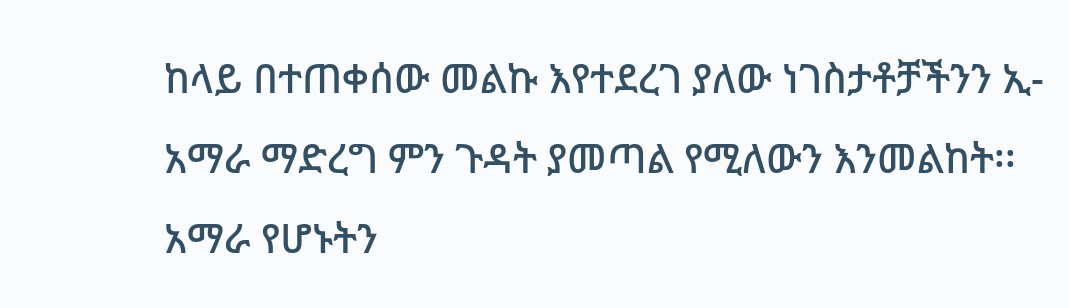ከላይ በተጠቀሰው መልኩ እየተደረገ ያለው ነገስታቶቻችንን ኢ-አማራ ማድረግ ምን ጉዳት ያመጣል የሚለውን እንመልከት፡፡ አማራ የሆኑትን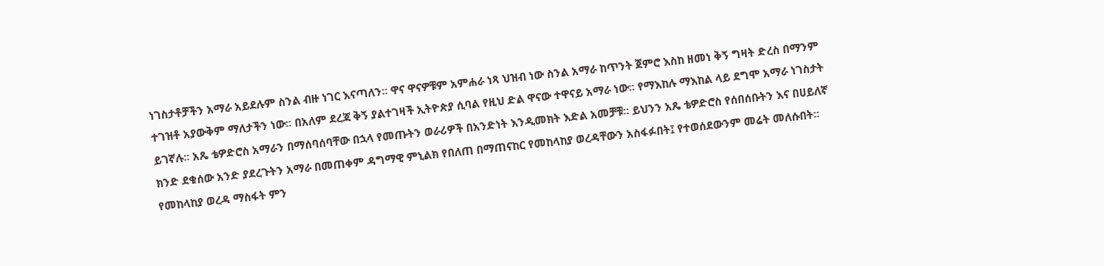ነገስታቶቻችን አማራ አይደሉም ስንል ብዙ ነገር እናጣለን፡፡ ዋና ዋናዎቹም አምሐራ ነጻ ህዝብ ነው ስንል አማራ ከጥንት ጀምሮ እስከ ዘመነ ቅኝ ግዛት ድረስ በማንም ተገዝቶ አያውቅም ማለታችን ነው፡፡ በአለም ደረጃ ቅኝ ያልተገዛች ኢትዮጵያ ሲባል የዚህ ድል ዋናው ተዋናይ አማራ ነው፡፡ የማእከሉ ማእከል ላይ ደግሞ አማራ ነገስታት ይገኛሉ፡፡ አጼ ቴዎድሮስ አማራን በማሰባሰባቸው በኋላ የመጡትን ወራሪዎች በአንድነት እንዲመክት እድል አመቻቹ፡፡ ይህንን አጼ ቴዎድሮስ የሰበሰቡትን እና በሀይለኛ ክንድ ደቁሰው አንድ ያደረጉትን አማራ በመጠቀም ዳግማዊ ምኒልክ የበለጠ በማጠናከር የመከላከያ ወረዳቸውን አስፋፉበት፤ የተወሰደውንም መሬት መለሱበት፡፡ የመከላከያ ወረዳ ማስፋት ምን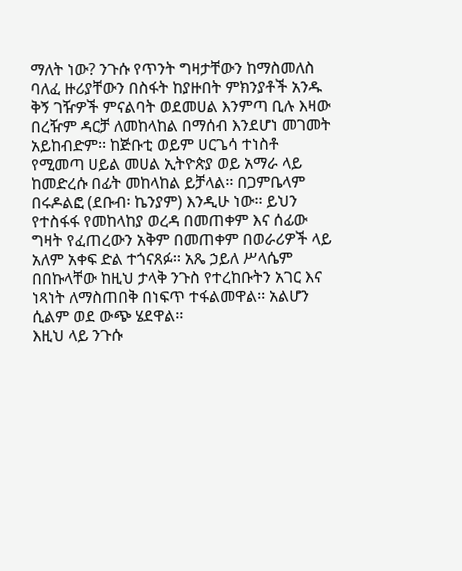ማለት ነው? ንጉሱ የጥንት ግዛታቸውን ከማስመለስ ባለፈ ዙሪያቸውን በስፋት ከያዙበት ምክንያቶች አንዱ ቅኝ ገዥዎች ምናልባት ወደመሀል እንምጣ ቢሉ እዛው በረዥም ዳርቻ ለመከላከል በማሰብ እንደሆነ መገመት አይከብድም፡፡ ከጅቡቲ ወይም ሀርጌሳ ተነስቶ የሚመጣ ሀይል መሀል ኢትዮጵያ ወይ አማራ ላይ ከመድረሱ በፊት መከላከል ይቻላል፡፡ በጋምቤላም በሩዶልፎ (ደቡብ፡ ኬንያም) እንዲሁ ነው፡፡ ይህን የተስፋፋ የመከላከያ ወረዳ በመጠቀም እና ሰፊው ግዛት የፈጠረውን አቅም በመጠቀም በወራሪዎች ላይ አለም አቀፍ ድል ተጎናጸፉ፡፡ አጼ ኃይለ ሥላሴም በበኩላቸው ከዚህ ታላቅ ንጉስ የተረከቡትን አገር እና ነጻነት ለማስጠበቅ በነፍጥ ተፋልመዋል፡፡ አልሆን ሲልም ወደ ውጭ ሄደዋል፡፡
እዚህ ላይ ንጉሱ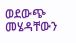ወደውጭ መሄዳቸውን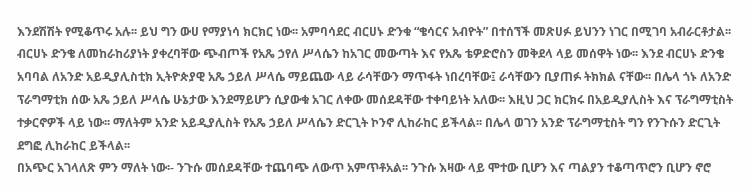እንደሽሽት የሚቆጥሩ አሉ፡፡ ይህ ግን ውሀ የማያነሳ ክርክር ነው፡፡ አምባሳደር ብርሀኑ ድንቁ “ቄሳርና አብዮት” በተሰኘች መጽሀፉ ይህንን ነገር በሚገባ አብራርቶታል፡፡ ብርሀኑ ድንቄ ለመከራከሪያነት ያቀረባቸው ጭብጦች የአጼ ኃየለ ሥላሴን ከአገር መውጣት እና የአጼ ቴዎድሮስን መቅደላ ላይ መሰዋት ነው፡፡ እንደ ብርሀኑ ድንቄ አባባል ለአንድ አይዲያሊስቲክ ኢትዮጵያዊ አጼ ኃይለ ሥላሴ ማይጨው ላይ ራሳቸውን ማጥፋት ነበረባቸው፤ ራሳቸውን ቢያጠፉ ትክክል ናቸው፡፡ በሌላ ጎኑ ለአንድ ፕራግማቲክ ሰው አጼ ኃይለ ሥላሴ ሁኔታው እንደማይሆን ሲያውቁ አገር ለቀው መሰደዳቸው ተቀባይነት አለው፡፡ እዚህ ጋር ክርክሩ በአይዲያሊስት እና ፕራግማቲስት ተቃርኖዎች ላይ ነው፡፡ ማለትም አንድ አይዲያሊስት የአጼ ኃይለ ሥላሴን ድርጊት ኮንኖ ሊከራከር ይችላል፡፡ በሌላ ወገን አንድ ፕራግማቲስት ግን የንጉሱን ድርጊት ደግፎ ሊከራከር ይችላል፡፡
በአጭር አገላለጽ ምን ማለት ነው፡- ንጉሱ መሰደዳቸው ተጨባጭ ለውጥ አምጥቶአል፡፡ ንጉሱ እዛው ላይ ሞተው ቢሆን እና ጣልያን ተቆጣጥሮን ቢሆን ኖሮ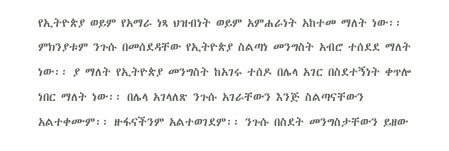የኢትዮጵያ ወይም የአማራ ነጻ ህዝብነት ወይም አምሐራነት አከተመ ማለት ነው፡፡ ምክንያቱም ንጉሱ በመሰደዳቸው የኢትዮጵያ ስልጣነ መንግስት አብሮ ተሰደደ ማለት ነው፡፡ ያ ማለት የኢትዮጵያ መንግስት ከአገሩ ተሰዶ በሌላ አገር በስደተኝነት ቀጥሎ ነበር ማለት ነው፡፡ በሌላ አገላለጽ ንጉሱ አገራቸውን እንጅ ስልጣናቸውን አልተቀሙም፡፡ ዙፋናችንም አልተወገደም፡፡ ንጉሱ በስደት መንግስታቸውን ይዘው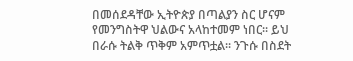በመሰደዳቸው ኢትዮጵያ በጣልያን ስር ሆናም የመንግስትዋ ህልውና አላከተመም ነበር፡፡ ይህ በራሱ ትልቅ ጥቅም አምጥቷል፡፡ ንጉሱ በስደት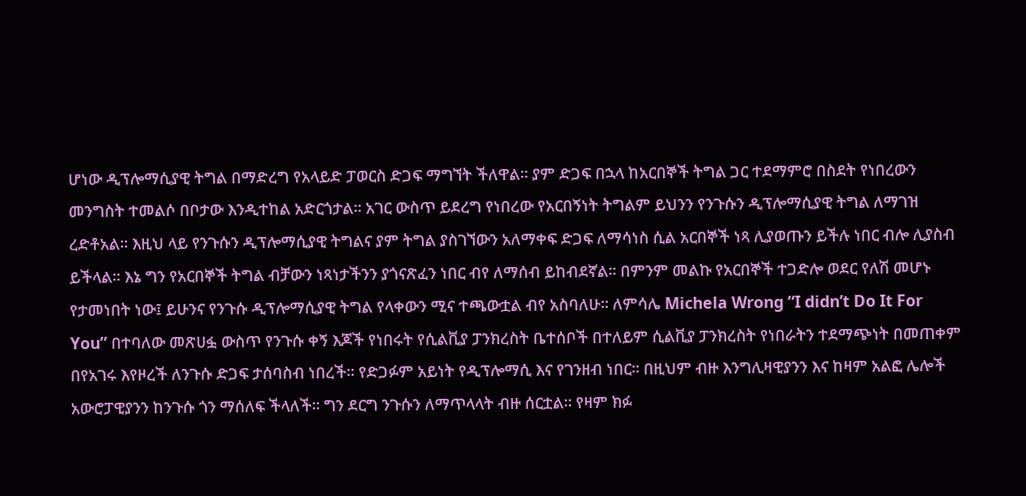ሆነው ዲፕሎማሲያዊ ትግል በማድረግ የአላይድ ፓወርስ ድጋፍ ማግኘት ችለዋል፡፡ ያም ድጋፍ በኋላ ከአርበኞች ትግል ጋር ተደማምሮ በስደት የነበረውን መንግስት ተመልሶ በቦታው እንዲተከል አድርጎታል፡፡ አገር ውስጥ ይደረግ የነበረው የአርበኝነት ትግልም ይህንን የንጉሱን ዲፕሎማሲያዊ ትግል ለማገዝ ረድቶአል፡፡ እዚህ ላይ የንጉሱን ዲፕሎማሲያዊ ትግልና ያም ትግል ያስገኘውን አለማቀፍ ድጋፍ ለማሳነስ ሲል አርበኞች ነጻ ሊያወጡን ይችሉ ነበር ብሎ ሊያስብ ይችላል፡፡ እኔ ግን የአርበኞች ትግል ብቻውን ነጻነታችንን ያጎናጽፈን ነበር ብየ ለማሰብ ይከብደኛል፡፡ በምንም መልኩ የአርበኞች ተጋድሎ ወደር የለሽ መሆኑ የታመነበት ነው፤ ይሁንና የንጉሱ ዲፕሎማሲያዊ ትግል የላቀውን ሚና ተጫውቷል ብየ አስባለሁ፡፡ ለምሳሌ Michela Wrong “I didn’t Do It For You” በተባለው መጽሀፏ ውስጥ የንጉሱ ቀኝ እጆች የነበሩት የሲልቪያ ፓንክረስት ቤተሰቦች በተለይም ሲልቪያ ፓንክረስት የነበራትን ተደማጭነት በመጠቀም በየአገሩ እየዞረች ለንጉሱ ድጋፍ ታሰባስብ ነበረች፡፡ የድጋፉም አይነት የዲፕሎማሲ እና የገንዘብ ነበር፡፡ በዚህም ብዙ እንግሊዛዊያንን እና ከዛም አልፎ ሌሎች አውሮፓዊያንን ከንጉሱ ጎን ማሰለፍ ችላለች፡፡ ግን ደርግ ንጉሱን ለማጥላላት ብዙ ሰርቷል፡፡ የዛም ክፉ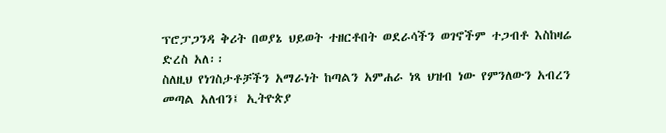ፕሮፓጋንዳ ቅሪት በወያኔ ህይወት ተዘርቶበት ወደራሳችን ወገኖችም ተጋብቶ እስከዛሬ ድረስ አለ፡፡
ስለዚህ የነገስታቶቻችን አማራነት ከጣልን አምሐራ ነጻ ህዝብ ነው የምንለውን አብረን መጣል አለብን፤ ኢትዮጵያ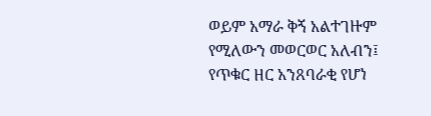ወይም አማራ ቅኝ አልተገዙም የሚለውን መወርወር አለብን፤ የጥቁር ዘር አንጸባራቂ የሆነ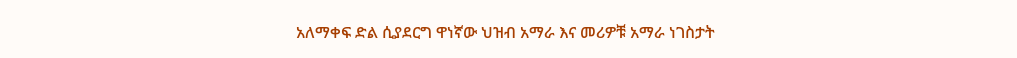አለማቀፍ ድል ሲያደርግ ዋነኛው ህዝብ አማራ እና መሪዎቹ አማራ ነገስታት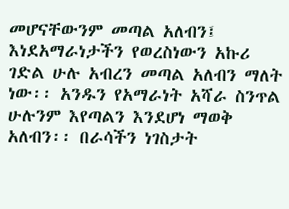መሆናቸውንም መጣል አለብን፤ እነደአማራነታችን የወረስነውን አኩሪ ገድል ሁሉ አብረን መጣል አለብን ማለት ነው፡፡ አንዱን የአማራነት አሻራ ስንጥል ሁሉንም እየጣልን እንደሆነ ማወቅ አለብን፡፡ በራሳችን ነገስታት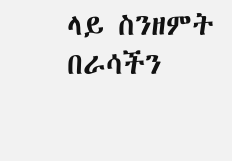ላይ ስንዘምት በራሳችን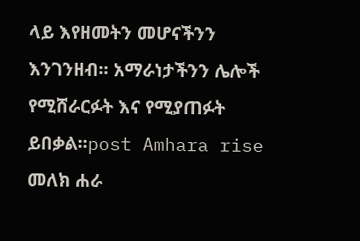ላይ እየዘመትን መሆናችንን እንገንዘብ፡፡ አማራነታችንን ሌሎች የሚሸራርፉት እና የሚያጠፉት ይበቃል፡፡post Amhara rise
መለክ ሐራ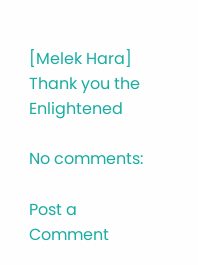[Melek Hara] Thank you the Enlightened

No comments:

Post a Comment